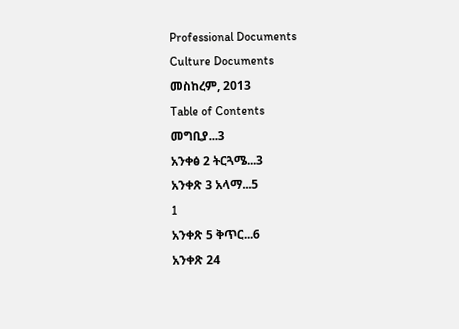Professional Documents
Culture Documents
መስከረም, 2013
Table of Contents
መግቢያ...3
አንቀፅ 2 ትርጓሜ...3
አንቀጽ 3 አላማ...5
1
አንቀጽ 5 ቅጥር...6
አንቀጽ 24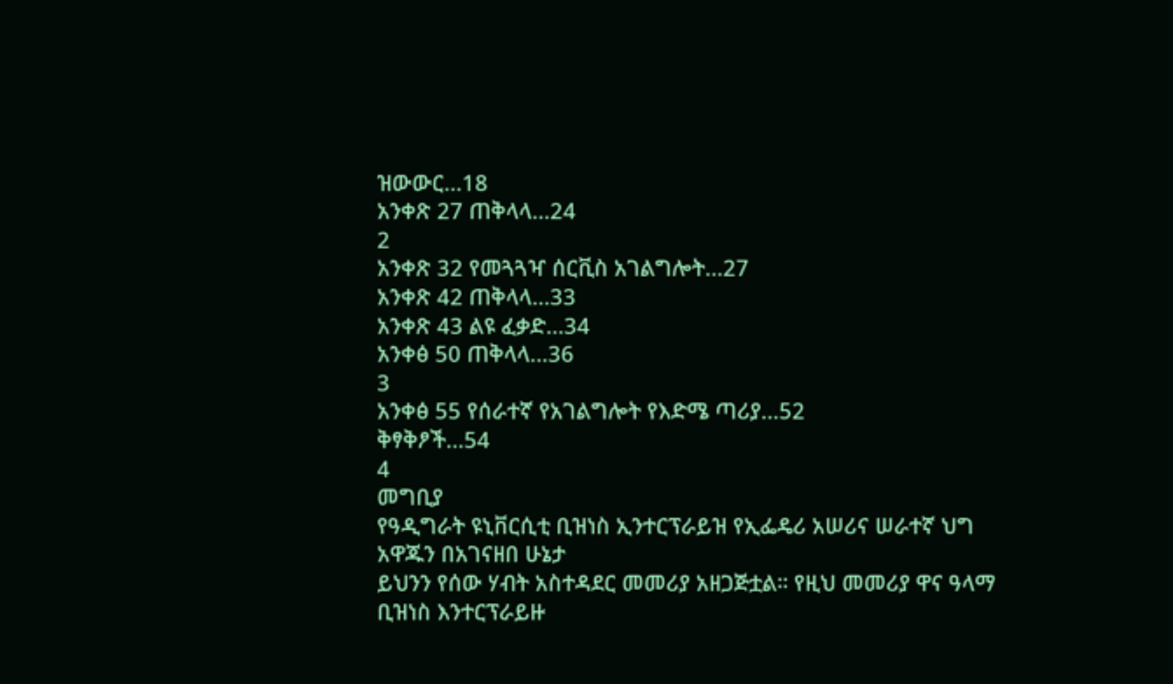ዝውውር...18
አንቀጽ 27 ጠቅላላ...24
2
አንቀጽ 32 የመጓጓዣ ሰርቪስ አገልግሎት...27
አንቀጽ 42 ጠቅላላ...33
አንቀጽ 43 ልዩ ፈቃድ...34
አንቀፅ 50 ጠቅላላ...36
3
አንቀፅ 55 የሰራተኛ የአገልግሎት የእድሜ ጣሪያ...52
ቅፃቅፆች...54
4
መግቢያ
የዓዲግራት ዩኒቨርሲቲ ቢዝነስ ኢንተርፕራይዝ የኢፌዴሪ አሠሪና ሠራተኛ ህግ አዋጁን በአገናዘበ ሁኔታ
ይህንን የሰው ሃብት አስተዳደር መመሪያ አዘጋጅቷል። የዚህ መመሪያ ዋና ዓላማ ቢዝነስ እንተርፕራይዙ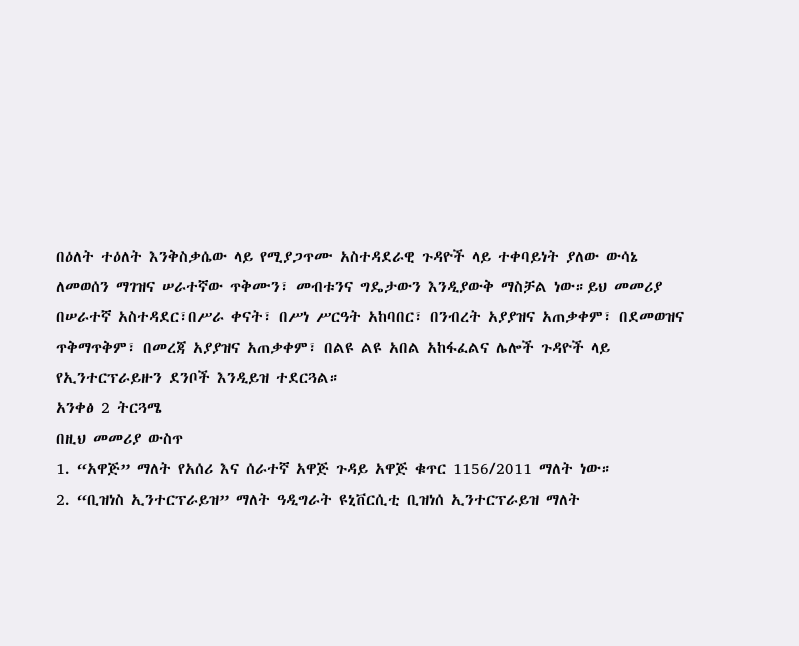በዕለት ተዕለት እንቅስቃሴው ላይ የሚያጋጥሙ አስተዳደራዊ ጉዳዮች ላይ ተቀባይነት ያለው ውሳኔ
ለመወሰን ማገዝና ሠራተኛው ጥቅሙን፣ መብቱንና ግዴታውን እንዲያውቅ ማስቻል ነው።ይህ መመሪያ
በሠራተኛ አስተዳደር፣በሥራ ቀናት፣ በሥነ ሥርዓት አከባበር፣ በንብረት አያያዝና አጠቃቀም፣ በደመወዝና
ጥቅማጥቅም፣ በመረጃ አያያዝና አጠቃቀም፣ በልዩ ልዩ አበል አከፋፈልና ሌሎች ጉዳዮች ላይ
የኢንተርፕራይዙን ደንቦች እንዲይዝ ተደርጓል።
አንቀፅ 2 ትርጓሜ
በዚህ መመሪያ ውስጥ
1. “አዋጅ” ማለት የአሰሪ እና ሰራተኛ አዋጅ ጉዳይ አዋጅ ቁጥር 1156/2011 ማለት ነው።
2. “ቢዝነስ ኢንተርፕራይዝ” ማለት ዓዲግራት ዩኒቨርሲቲ ቢዝነሰ ኢንተርፕራይዝ ማለት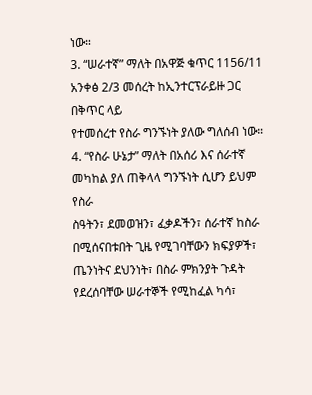ነው።
3. “ሠራተኛ” ማለት በአዋጅ ቁጥር 1156/11 አንቀፅ 2/3 መሰረት ከኢንተርፕራይዙ ጋር በቅጥር ላይ
የተመሰረተ የስራ ግንኙነት ያለው ግለሰብ ነው።
4. “የስራ ሁኔታ” ማለት በአሰሪ እና ሰራተኛ መካከል ያለ ጠቅላላ ግንኙነት ሲሆን ይህም የስራ
ስዓትን፣ ደመወዝን፣ ፈቃዶችን፣ ሰራተኛ ከስራ በሚሰናበቱበት ጊዜ የሚገባቸውን ክፍያዎች፣
ጤንነትና ደህንነት፣ በስራ ምክንያት ጉዳት የደረሰባቸው ሠራተኞች የሚከፈል ካሳ፣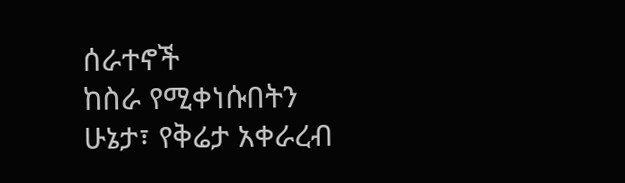ሰራተኖች
ከስራ የሚቀነሱበትን ሁኔታ፣ የቅሬታ አቀራረብ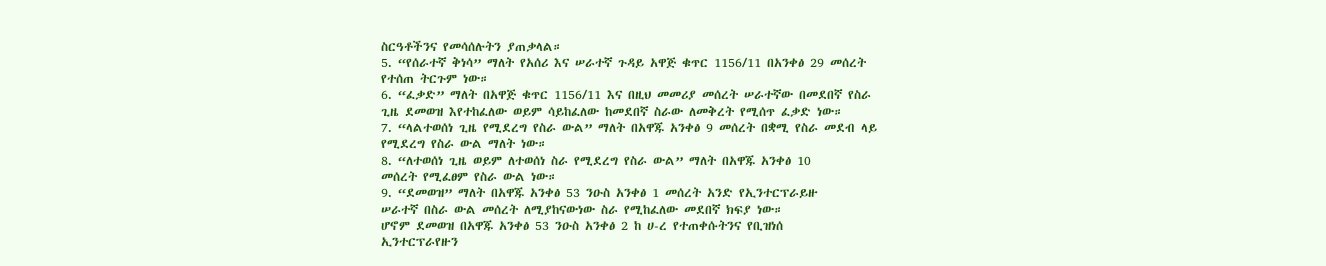ስርዓቶችንና የመሳሰሉትን ያጠቃላል።
5. “የሰራተኛ ቅነሳ” ማለት የአሰሪ እና ሠራተኛ ጉዳይ አዋጅ ቁጥር 1156/11 በአንቀፅ 29 መሰረት
የተሰጠ ትርጉም ነው።
6. “ፈቃድ” ማለት በአዋጅ ቁጥር 1156/11 እና በዚህ መመሪያ መሰረት ሠራተኛው በመደበኛ የስራ
ጊዜ ደመወዝ እየተከፈለው ወይም ሳይከፈለው ከመደበኛ ስራው ለመቅረት የሚሰጥ ፈቃድ ነው።
7. “ላልተወሰነ ጊዜ የሚደረግ የስራ ውል” ማለት በአዋጁ አንቀፅ 9 መሰረት በቋሚ የስራ መደብ ላይ
የሚደረግ የስራ ውል ማለት ነው።
8. “ለተወሰነ ጊዜ ወይም ለተወሰነ ስራ የሚደረግ የስራ ውል” ማለት በአዋጁ አንቀፅ 10
መሰረት የሚፈፀም የስራ ውል ነው።
9. “ደመወዝ” ማለት በአዋጁ አንቀፅ 53 ንዑስ አንቀፅ 1 መሰረት አንድ የኢንተርፕራይዙ
ሠራተኛ በስራ ውል መሰረት ለሚያከናውነው ስራ የሚከፈለው መደበኛ ክፍያ ነው።
ሆኖም ደመወዝ በአዋጁ አንቀፅ 53 ንዑስ አንቀፅ 2 ከ ሀ-ረ የተጠቀሱትንና የቢዝነሰ
ኢንተርፕራየዙን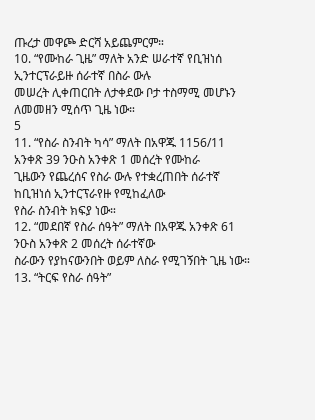ጡረታ መዋጮ ድርሻ አይጨምርም።
10. “የሙከራ ጊዜ” ማለት አንድ ሠራተኛ የቢዝነሰ ኢንተርፕራይዙ ሰራተኛ በስራ ውሉ
መሠረት ሊቀጠርበት ለታቀደው ቦታ ተስማሚ መሆኑን ለመመዘን ሚሰጥ ጊዜ ነው።
5
11. “የስራ ስንብት ካሳ” ማለት በአዋጁ 1156/11 አንቀጽ 39 ንዑስ አንቀጽ 1 መሰረት የሙከራ
ጊዜውን የጨረሰና የስራ ውሉ የተቋረጠበት ሰራተኛ ከቢዝነሰ ኢንተርፕራየዙ የሚከፈለው
የስራ ስንብት ክፍያ ነው።
12. “መደበኛ የስራ ሰዓት” ማለት በአዋጁ አንቀጽ 61 ንዑስ አንቀጽ 2 መሰረት ሰራተኛው
ስራውን የያከናውንበት ወይም ለስራ የሚገኝበት ጊዜ ነው።
13. “ትርፍ የስራ ሰዓት”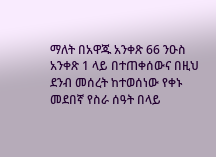ማለት በአዋጁ አንቀጽ 66 ንዑስ አንቀጽ 1 ላይ በተጠቀሰውና በዚህ
ደንብ መሰረት ከተወሰነው የቀኑ መደበኛ የስራ ሰዓት በላይ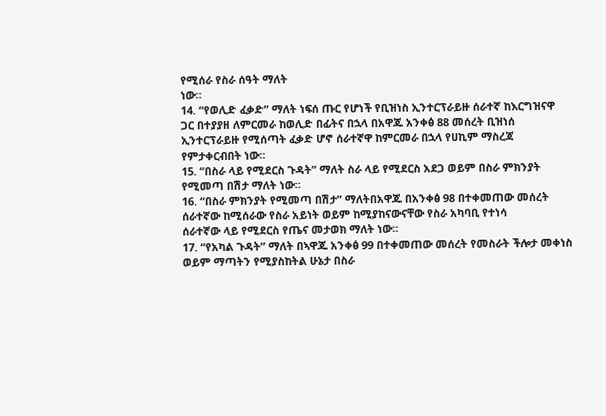የሚሰራ የስራ ሰዓት ማለት
ነው።
14. “የወሊድ ፈቃድ” ማለት ነፍሰ ጡር የሆነች የቢዝነስ ኢንተርፕራይዙ ሰራተኛ ከእርግዝናዋ
ጋር በተያያዘ ለምርመራ ከወሊድ በፊትና በኋላ በአዋጁ አንቀፅ 88 መሰረት ቢዝነሰ
ኢንተርፕራይዙ የሚሰጣት ፈቃድ ሆኖ ሰራተኛዋ ከምርመራ በኋላ የሀኪም ማስረጃ
የምታቀርብበት ነው።
15. “በስራ ላይ የሚደርስ ጉዳት” ማለት ስራ ላይ የሚደርስ አደጋ ወይም በስራ ምክንያት
የሚመጣ በሽታ ማለት ነው።
16. “በስራ ምክንያት የሚመጣ በሽታ” ማለትበአዋጁ በአንቀፅ 98 በተቀመጠው መሰረት
ሰራተኛው ከሚሰራው የስራ አይነት ወይም ከሚያከናውናቸው የስራ አካባቢ የተነሳ
ሰራተኛው ላይ የሚደርስ የጤና መታወክ ማለት ነው።
17. “የአካል ጉዳት” ማለት በኣዋጁ አንቀፅ 99 በተቀመጠው መሰረት የመስራት ችሎታ መቀነስ
ወይም ማጣትን የሚያስከትል ሁኔታ በስራ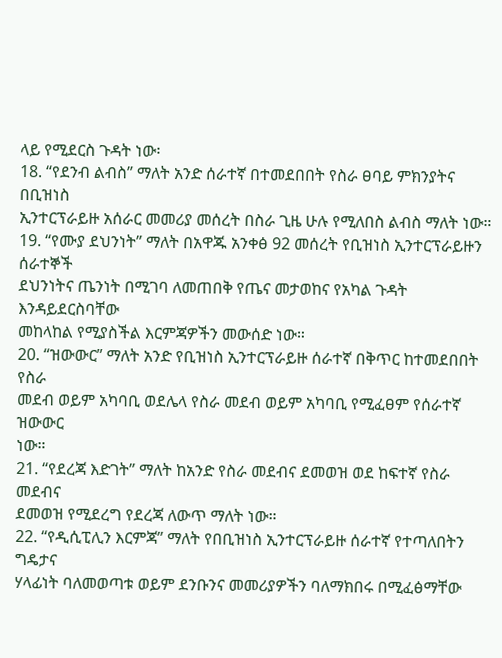ላይ የሚደርስ ጉዳት ነው፡
18. “የደንብ ልብስ” ማለት አንድ ሰራተኛ በተመደበበት የስራ ፀባይ ምክንያትና በቢዝነስ
ኢንተርፕራይዙ አሰራር መመሪያ መሰረት በስራ ጊዜ ሁሉ የሚለበስ ልብስ ማለት ነው።
19. “የሙያ ደህንነት” ማለት በአዋጁ አንቀፅ 92 መሰረት የቢዝነስ ኢንተርፕራይዙን ሰራተኞች
ደህንነትና ጤንነት በሚገባ ለመጠበቅ የጤና መታወከና የአካል ጉዳት እንዳይደርስባቸው
መከላከል የሚያስችል እርምጃዎችን መውሰድ ነው።
20. “ዝውውር” ማለት አንድ የቢዝነስ ኢንተርፕራይዙ ሰራተኛ በቅጥር ከተመደበበት የስራ
መደብ ወይም አካባቢ ወደሌላ የስራ መደብ ወይም አካባቢ የሚፈፀም የሰራተኛ ዝውውር
ነው።
21. “የደረጃ እድገት” ማለት ከአንድ የስራ መደብና ደመወዝ ወደ ከፍተኛ የስራ መደብና
ደመወዝ የሚደረግ የደረጃ ለውጥ ማለት ነው።
22. “የዲሲፒሊን እርምጃ” ማለት የበቢዝነስ ኢንተርፕራይዙ ሰራተኛ የተጣለበትን ግዴታና
ሃላፊነት ባለመወጣቱ ወይም ደንቡንና መመሪያዎችን ባለማክበሩ በሚፈፅማቸው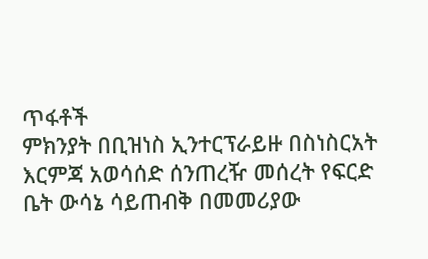ጥፋቶች
ምክንያት በቢዝነስ ኢንተርፕራይዙ በስነስርአት እርምጃ አወሳሰድ ሰንጠረዥ መሰረት የፍርድ
ቤት ውሳኔ ሳይጠብቅ በመመሪያው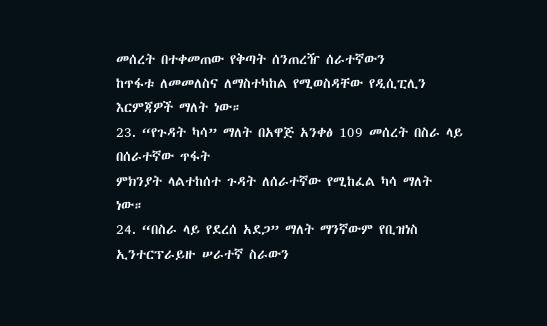መሰረት በተቀመጠው የቅጣት ሰንጠረዥ ሰራተኛውን
ከጥፋቱ ለመመለስና ለማስተካከል የሚወስዳቸው የዲሲፒሊን እርምጃዎች ማለት ነው።
23. “የጉዳት ካሳ” ማለት በአዋጅ አንቀፅ 109 መሰረት በስራ ላይ በሰራተኛው ጥፋት
ምክንያት ላልተከሰተ ጉዳት ለሰራተኛው የሚከፈል ካሳ ማለት ነው።
24. “በስራ ላይ የደረሰ አደጋ” ማለት ማንኛውም የቢዝነስ ኢንተርፕራይዙ ሠራተኛ ስራውን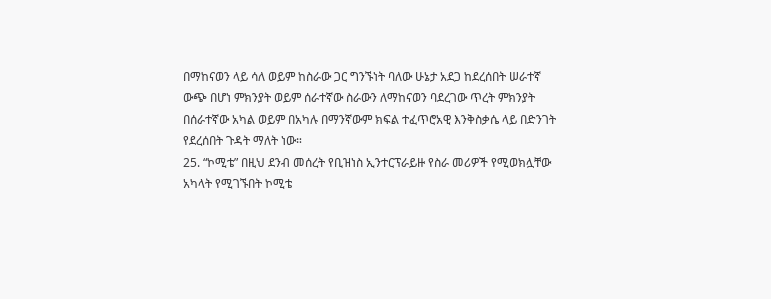በማከናወን ላይ ሳለ ወይም ከስራው ጋር ግንኙነት ባለው ሁኔታ አደጋ ከደረሰበት ሠራተኛ
ውጭ በሆነ ምክንያት ወይም ሰራተኛው ስራውን ለማከናወን ባደረገው ጥረት ምክንያት
በሰራተኛው አካል ወይም በአካሉ በማንኛውም ክፍል ተፈጥሮአዊ እንቅስቃሴ ላይ በድንገት
የደረሰበት ጉዳት ማለት ነው።
25. “ኮሚቴ” በዚህ ደንብ መሰረት የቢዝነስ ኢንተርፕራይዙ የስራ መሪዎች የሚወክሏቸው
አካላት የሚገኙበት ኮሚቴ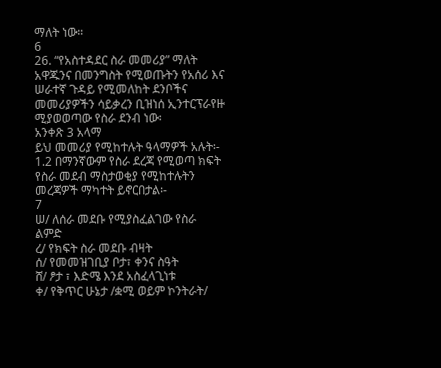ማለት ነው።
6
26. “የአስተዳደር ስራ መመሪያ” ማለት አዋጁንና በመንግስት የሚወጡትን የአሰሪ እና
ሠራተኛ ጉዳይ የሚመለከት ደንቦችና መመሪያዎችን ሳይቃረን ቢዝነሰ ኢንተርፕራየዙ
ሚያወወጣው የስራ ደንብ ነው፡
አንቀጽ 3 አላማ
ይህ መመሪያ የሚከተሉት ዓላማዎች አሉት፡-
1.2 በማንኛውም የስራ ደረጃ የሚወጣ ክፍት የስራ መደብ ማስታወቂያ የሚከተሉትን
መረጃዎች ማካተት ይኖርበታል፡-
7
ሠ/ ለሰራ መደቡ የሚያስፈልገው የስራ ልምድ
ረ/ የክፍት ስራ መደቡ ብዛት
ሰ/ የመመዝገቢያ ቦታ፣ ቀንና ስዓት
ሸ/ ፆታ ፣ እድሜ እንደ አስፈላጊነቱ
ቀ/ የቅጥር ሁኔታ /ቋሚ ወይም ኮንትራት/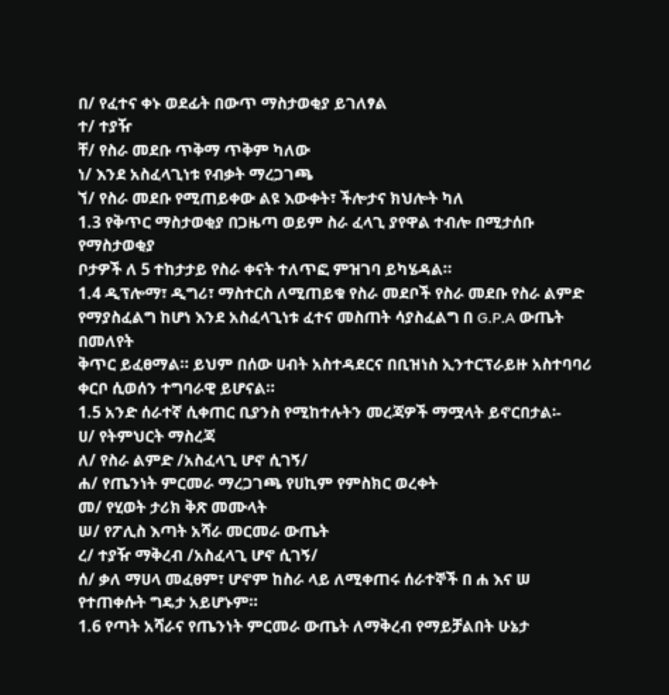በ/ የፈተና ቀኑ ወደፊት በውጥ ማስታወቂያ ይገለፃል
ተ/ ተያዥ
ቸ/ የስራ መደቡ ጥቅማ ጥቅም ካለው
ነ/ እንደ አስፈላጊነቱ የብቃት ማረጋገጫ
ኘ/ የስራ መደቡ የሚጠይቀው ልዩ እውቀት፣ ችሎታና ክህሎት ካለ
1.3 የቅጥር ማስታወቂያ በጋዜጣ ወይም ስራ ፈላጊ ያየዋል ተብሎ በሚታሰቡ የማስታወቂያ
ቦታዎች ለ 5 ተከታታይ የስራ ቀናት ተለጥፎ ምዝገባ ይካሄዳል።
1.4 ዲፕሎማ፣ ዲግሪ፣ ማስተርስ ለሚጠይቁ የስራ መደቦች የስራ መደቡ የስራ ልምድ
የማያስፈልግ ከሆነ እንደ አስፈላጊነቱ ፈተና መስጠት ሳያስፈልግ በ G.P.A ውጤት በመለየት
ቅጥር ይፈፀማል። ይህም በሰው ሀብት አስተዳደርና በቢዝነስ ኢንተርፕራይዙ አስተባባሪ
ቀርቦ ሲወሰን ተግባራዊ ይሆናል።
1.5 አንድ ሰራተኛ ሲቀጠር ቢያንስ የሚከተሉትን መረጃዎች ማሟላት ይኖርበታል፡-
ሀ/ የትምህርት ማስረጃ
ለ/ የስራ ልምድ /አስፈላጊ ሆኖ ሲገኝ/
ሐ/ የጤንነት ምርመራ ማረጋገጫ የሀኪም የምስክር ወረቀት
መ/ የሂወት ታሪክ ቅጽ መሙላት
ሠ/ የፖሊስ እጣት አሻራ መርመራ ውጤት
ረ/ ተያዥ ማቅረብ /አስፈላጊ ሆኖ ሲገኝ/
ሰ/ ቃለ ማሀላ መፈፀም፣ ሆኖም ከስራ ላይ ለሚቀጠሩ ሰራተኞች በ ሐ እና ሠ
የተጠቀሱት ግዴታ አይሆኑም።
1.6 የጣት አሻራና የጤንነት ምርመራ ውጤት ለማቅረብ የማይቻልበት ሁኔታ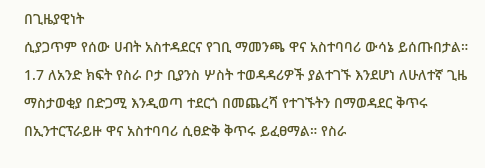በጊዜያዊነት
ሲያጋጥም የሰው ሀብት አስተዳደርና የገቢ ማመንጫ ዋና አስተባባሪ ውሳኔ ይሰጡበታል።
1.7 ለአንድ ክፍት የስራ ቦታ ቢያንስ ሦስት ተወዳዳሪዎች ያልተገኙ እንደሆነ ለሁለተኛ ጊዜ
ማስታወቂያ በድጋሚ እንዲወጣ ተደርጎ በመጨረሻ የተገኙትን በማወዳደር ቅጥሩ
በኢንተርፕራይዙ ዋና አስተባባሪ ሲፀድቅ ቅጥሩ ይፈፀማል። የስራ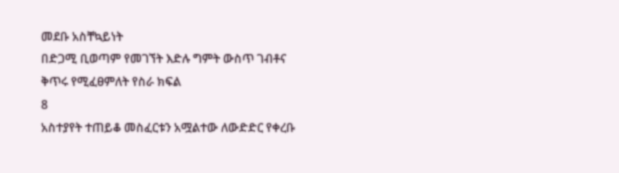መደቡ አስቸኳይነት
በድጋሚ ቢወጣም የመገኘት እድሉ ግምት ውስጥ ገብቶና ቅጥሩ የሚፈፀምለት የስራ ክፍል
8
አስተያየት ተጠይቆ መስፈርቱን አሟልተው ለውድድር የቀረቡ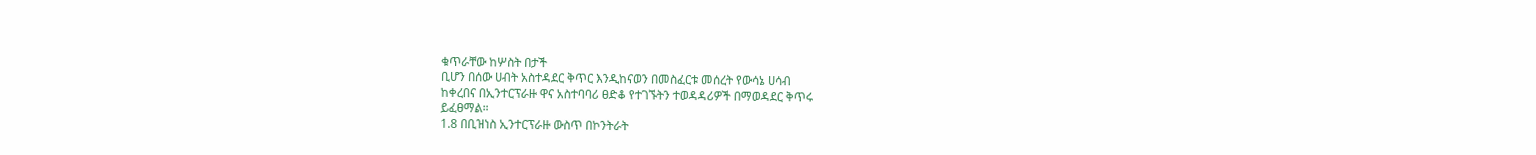ቁጥራቸው ከሦስት በታች
ቢሆን በሰው ሀብት አስተዳደር ቅጥር እንዲከናወን በመስፈርቱ መሰረት የውሳኔ ሀሳብ
ከቀረበና በኢንተርፕራዙ ዋና አስተባባሪ ፀድቆ የተገኙትን ተወዳዳሪዎች በማወዳደር ቅጥሩ
ይፈፀማል።
1.8 በቢዝነስ ኢንተርፕራዙ ውስጥ በኮንትራት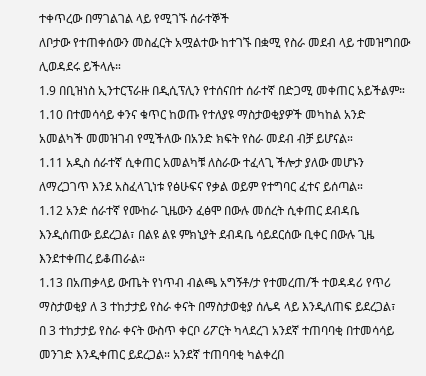ተቀጥረው በማገልገል ላይ የሚገኙ ሰራተኞች
ለቦታው የተጠቀሰውን መስፈርት አሟልተው ከተገኙ በቋሚ የስራ መደብ ላይ ተመዝግበው
ሊወዳደሩ ይችላሉ።
1.9 በቢዝነስ ኢንተርፕራዙ በዲሲፕሊን የተሰናበተ ሰራተኛ በድጋሚ መቀጠር አይችልም።
1.10 በተመሳሳይ ቀንና ቁጥር ከወጡ የተለያዩ ማስታወቂያዎች መካከል አንድ
አመልካች መመዝገብ የሚችለው በአንድ ክፍት የስራ መደብ ብቻ ይሆናል።
1.11 አዲስ ሰራተኛ ሲቀጠር አመልካቹ ለስራው ተፈላጊ ችሎታ ያለው መሆኑን
ለማረጋገጥ እንደ አስፈላጊነቱ የፅሁፍና የቃል ወይም የተግባር ፈተና ይሰጣል።
1.12 አንድ ሰራተኛ የሙከራ ጊዜውን ፈፅሞ በውሉ መሰረት ሲቀጠር ደብዳቤ
እንዲሰጠው ይደረጋል፣ በልዩ ልዩ ምክኒያት ደብዳቤ ሳይደርሰው ቢቀር በውሉ ጊዜ
እንደተቀጠረ ይቆጠራል።
1.13 በአጠቃላይ ውጤት የነጥብ ብልጫ አግኝቶ/ታ የተመረጠ/ች ተወዳዳሪ የጥሪ
ማስታወቂያ ለ 3 ተከታታይ የስራ ቀናት በማስታወቂያ ሰሌዳ ላይ እንዲለጠፍ ይደረጋል፣
በ 3 ተከታታይ የስራ ቀናት ውስጥ ቀርቦ ሪፖርት ካላደረገ አንደኛ ተጠባባቂ በተመሳሳይ
መንገድ እንዲቀጠር ይደረጋል። አንደኛ ተጠባባቂ ካልቀረበ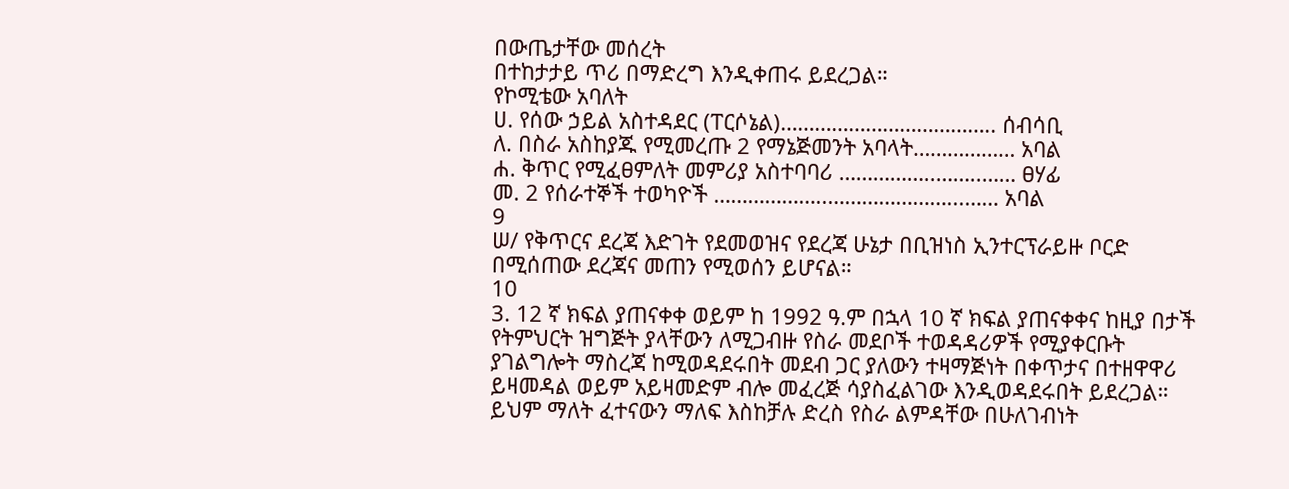በውጤታቸው መሰረት
በተከታታይ ጥሪ በማድረግ እንዲቀጠሩ ይደረጋል።
የኮሚቴው አባለት
ሀ. የሰው ኃይል አስተዳደር (ፐርሶኔል)……………………………….. ሰብሳቢ
ለ. በስራ አስከያጁ የሚመረጡ 2 የማኔጅመንት አባላት……………… አባል
ሐ. ቅጥር የሚፈፀምለት መምሪያ አስተባባሪ ……………..……..…… ፀሃፊ
መ. 2 የሰራተኞች ተወካዮች ………………..…………………...…… አባል
9
ሠ/ የቅጥርና ደረጃ እድገት የደመወዝና የደረጃ ሁኔታ በቢዝነስ ኢንተርፕራይዙ ቦርድ
በሚሰጠው ደረጃና መጠን የሚወሰን ይሆናል።
10
3. 12 ኛ ክፍል ያጠናቀቀ ወይም ከ 1992 ዓ.ም በኋላ 10 ኛ ክፍል ያጠናቀቀና ከዚያ በታች
የትምህርት ዝግጅት ያላቸውን ለሚጋብዙ የስራ መደቦች ተወዳዳሪዎች የሚያቀርቡት
ያገልግሎት ማስረጃ ከሚወዳደሩበት መደብ ጋር ያለውን ተዛማጅነት በቀጥታና በተዘዋዋሪ
ይዛመዳል ወይም አይዛመድም ብሎ መፈረጅ ሳያስፈልገው እንዲወዳደሩበት ይደረጋል።
ይህም ማለት ፈተናውን ማለፍ እስከቻሉ ድረስ የስራ ልምዳቸው በሁለገብነት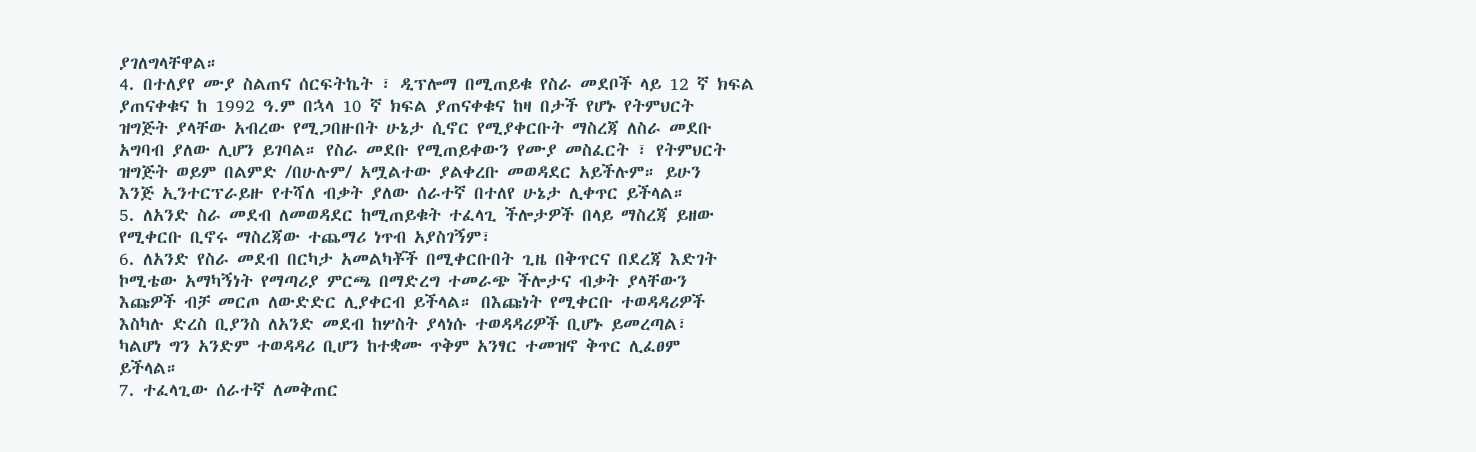ያገለግላቸዋል።
4. በተለያየ ሙያ ስልጠና ሰርፍትኬት ፣ ዲፕሎማ በሚጠይቁ የስራ መደቦች ላይ 12 ኛ ክፍል
ያጠናቀቁና ከ 1992 ዓ.ም በኋላ 10 ኛ ክፍል ያጠናቀቁና ከዛ በታች የሆኑ የትምህርት
ዝግጅት ያላቸው አብረው የሚጋበዙበት ሁኔታ ሲኖር የሚያቀርቡት ማስረጃ ለስራ መደቡ
አግባብ ያለው ሊሆን ይገባል። የስራ መደቡ የሚጠይቀውን የሙያ መስፈርት ፣ የትምህርት
ዝግጅት ወይም በልምድ /በሁሉም/ አሟልተው ያልቀረቡ መወዳደር አይችሉም። ይሁን
እንጅ ኢንተርፕራይዙ የተሻለ ብቃት ያለው ሰራተኛ በተለየ ሁኔታ ሊቀጥር ይችላል።
5. ለአንድ ስራ መደብ ለመወዳደር ከሚጠይቁት ተፈላጊ ችሎታዎች በላይ ማስረጃ ይዘው
የሚቀርቡ ቢኖሩ ማስረጃው ተጨማሪ ነጥብ አያስገኝም፣
6. ለአንድ የስራ መደብ በርካታ አመልካቾች በሚቀርቡበት ጊዜ በቅጥርና በደረጃ እድገት
ኮሚቴው አማካኝነት የማጣሪያ ምርጫ በማድረግ ተመራጭ ችሎታና ብቃት ያላቸውን
እጩዎች ብቻ መርጦ ለውድድር ሊያቀርብ ይችላል። በእጩነት የሚቀርቡ ተወዳዳሪዎች
እስካሉ ድረስ ቢያንስ ለአንድ መደብ ከሦስት ያላነሱ ተወዳዳሪዎች ቢሆኑ ይመረጣል፣
ካልሆነ ግን አንድም ተወዳዳሪ ቢሆን ከተቋሙ ጥቅም አንፃር ተመዝኖ ቅጥር ሊፈፀም
ይችላል።
7. ተፈላጊው ሰራተኛ ለመቅጠር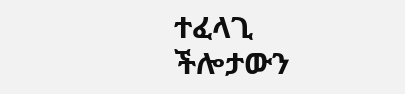ተፈላጊ ችሎታውን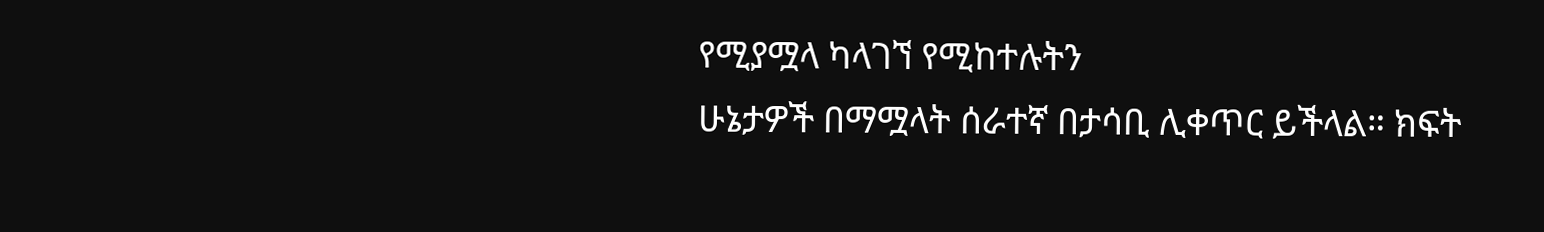የሚያሟላ ካላገኘ የሚከተሉትን
ሁኔታዎች በማሟላት ሰራተኛ በታሳቢ ሊቀጥር ይችላል። ክፍት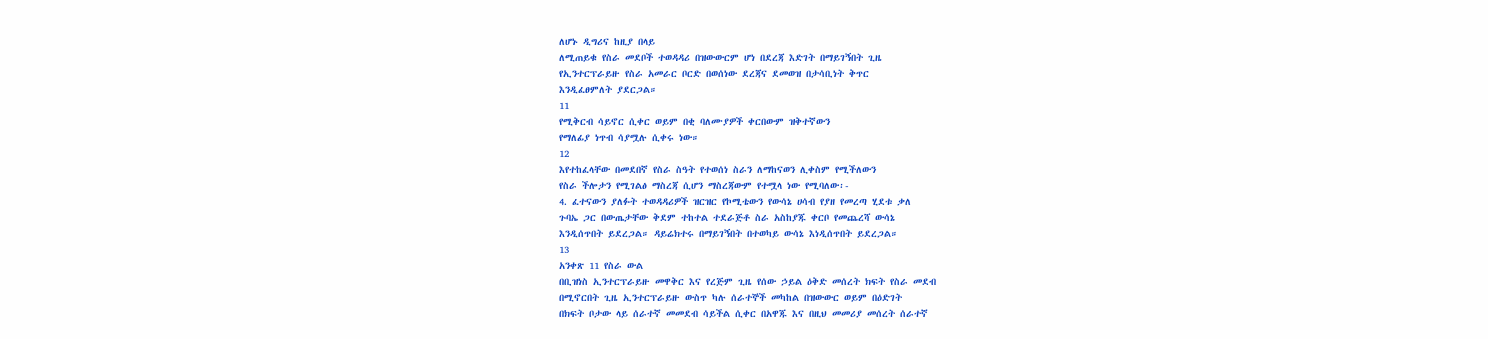ለሆኑ ዲግሪና ከዚያ በላይ
ለሚጠይቁ የስራ መደቦች ተወዳዳሪ በዝውውርም ሆነ በደረጃ እድገት በማይገኝበት ጊዜ
የኢንተርፕራይዙ የስራ አመራር ቦርድ በወሰነው ደረጃና ደመወዝ በታሳቢነት ቅጥር
እንዲፈፀምለት ያደርጋል።
11
የሚቅርብ ሳይኖር ሲቀር ወይም በቂ ባለሙያዎች ቀርበውም ዝቅተኛውን
የማለፊያ ነጥብ ሳያሟሉ ሲቀሩ ነው።
12
እየተከፈላቸው በመደበኛ የስራ ስዓት የተወሰነ ስራን ለማከናወን ሊቀስም የሚችለውን
የስራ ችሎታን የሚገልፅ ማስረጃ ሲሆን ማስረጃውም የተሟላ ነው የሚባለው፡-
4. ፈተናውን ያለፉት ተወዳዳሪዎች ዝርዝር የኮሚቴውን የውሳኔ ሀሳብ የያዘ የመረጣ ሂደቱ ቃለ
ጉባኤ ጋር በውጤታቸው ቅደም ተከተል ተደራጅቶ ስራ አስከያጁ ቀርቦ የመጨረሻ ውሳኔ
እንዲሰጥበት ይደረጋል። ዳይሬክተሩ በማይገኝበት በተወካይ ውሳኔ እነዲሰጥበት ይደረጋል።
13
አንቀጽ 11 የስራ ውል
በቢዝነስ ኢንተርፕራይዙ መዋቅር እና የረጅም ጊዜ የሰው ኃይል ዕቅድ መሰረት ክፍት የስራ መደብ
በሚኖርበት ጊዜ ኢንተርፕራይዙ ውስጥ ካሉ ሰራተኞች መካከል በዝውውር ወይም በዕድገት
በክፍት ቦታው ላይ ሰራተኛ መመደብ ሳይችል ሲቀር በአዋጁ እና በዚህ መመሪያ መሰረት ሰራተኛ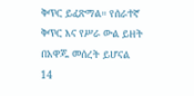ቅጥር ይፈጽማል። የሰራተኛ ቅጥር እና የሥራ ውል ይዘት በአዋጁ መሰረት ይሆናል
14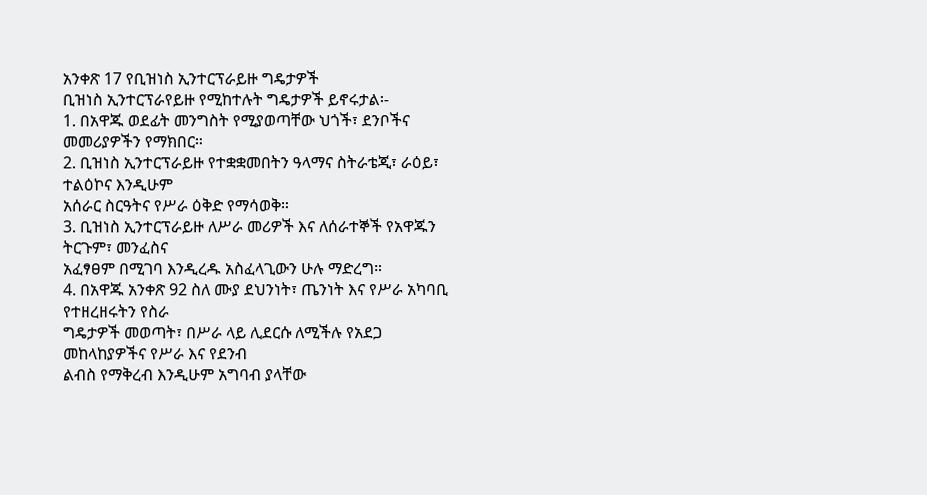አንቀጽ 17 የቢዝነስ ኢንተርፕራይዙ ግዴታዎች
ቢዝነስ ኢንተርፕራየይዙ የሚከተሉት ግዴታዎች ይኖሩታል፡-
1. በአዋጁ ወደፊት መንግስት የሚያወጣቸው ህጎች፣ ደንቦችና መመሪያዎችን የማክበር።
2. ቢዝነስ ኢንተርፕራይዙ የተቋቋመበትን ዓላማና ስትራቴጂ፣ ራዕይ፣ ተልዕኮና እንዲሁም
አሰራር ስርዓትና የሥራ ዕቅድ የማሳወቅ።
3. ቢዝነስ ኢንተርፕራይዙ ለሥራ መሪዎች እና ለሰራተኞች የአዋጁን ትርጉም፣ መንፈስና
አፈፃፀም በሚገባ እንዲረዱ አስፈላጊውን ሁሉ ማድረግ።
4. በአዋጁ አንቀጽ 92 ስለ ሙያ ደህንነት፣ ጤንነት እና የሥራ አካባቢ የተዘረዘሩትን የስራ
ግዴታዎች መወጣት፣ በሥራ ላይ ሊደርሱ ለሚችሉ የአደጋ መከላከያዎችና የሥራ እና የደንብ
ልብስ የማቅረብ እንዲሁም አግባብ ያላቸው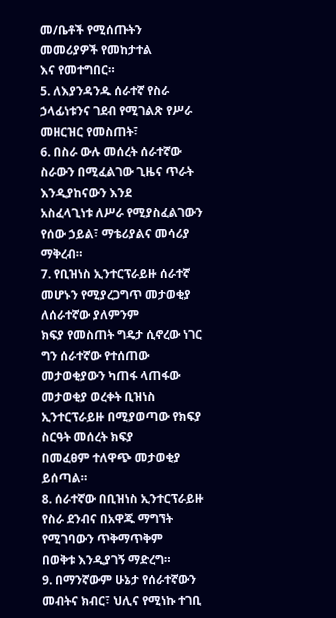መ/ቤቶች የሚሰጡትን መመሪያዎች የመከታተል
እና የመተግበር።
5. ለእያንዳንዱ ሰራተኛ የስራ ኃላፊነቱንና ገደብ የሚገልጽ የሥራ መዘርዝር የመስጠት፣
6. በስራ ውሉ መሰረት ሰራተኛው ስራውን በሚፈልገው ጊዜና ጥራት እንዲያከናውን እንደ
አስፈላጊነቱ ለሥራ የሚያስፈልገውን የሰው ኃይል፣ ማቴሪያልና መሳሪያ ማቅረብ።
7. የቢዝነስ ኢንተርፕራይዙ ሰራተኛ መሆኑን የሚያረጋግጥ መታወቂያ ለሰራተኛው ያለምንም
ክፍያ የመስጠት ግዴታ ሲኖረው ነገር ግን ሰራተኛው የተሰጠው መታወቂያውን ካጠፋ ላጠፋው
መታወቂያ ወረቀት ቢዝነስ ኢንተርፕራይዙ በሚያወጣው የክፍያ ስርዓት መሰረት ክፍያ
በመፈፀም ተለዋጭ መታወቂያ ይሰጣል።
8. ሰራተኛው በቢዝነስ ኢንተርፕራይዙ የስራ ደንብና በአዋጁ ማግኘት የሚገባውን ጥቅማጥቅም
በወቅቱ እንዲያገኝ ማድረግ።
9. በማንኛውም ሁኔታ የሰራተኛውን መብትና ክብር፣ ህሊና የሚነኩ ተገቢ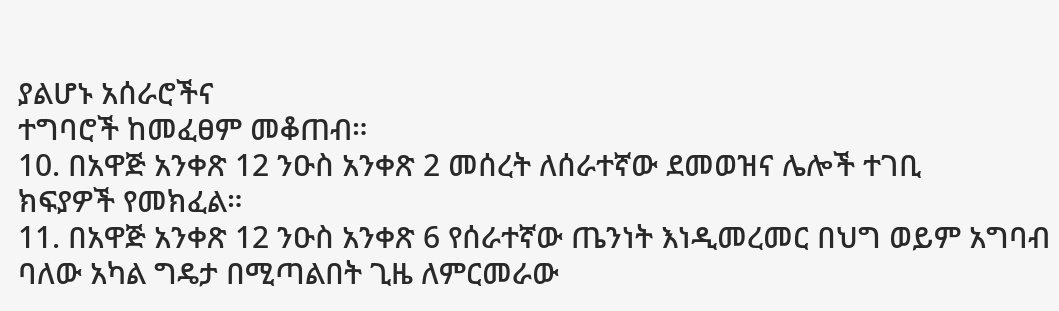ያልሆኑ አሰራሮችና
ተግባሮች ከመፈፀም መቆጠብ።
10. በአዋጅ አንቀጽ 12 ንዑስ አንቀጽ 2 መሰረት ለሰራተኛው ደመወዝና ሌሎች ተገቢ
ክፍያዎች የመክፈል።
11. በአዋጅ አንቀጽ 12 ንዑስ አንቀጽ 6 የሰራተኛው ጤንነት እነዲመረመር በህግ ወይም አግባብ
ባለው አካል ግዴታ በሚጣልበት ጊዜ ለምርመራው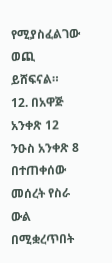የሚያስፈልገው ወጪ ይሸፍናል።
12. በአዋጅ አንቀጽ 12 ንዑስ አንቀጽ 8 በተጠቀሰው መሰረት የስራ ውል በሚቋረጥበት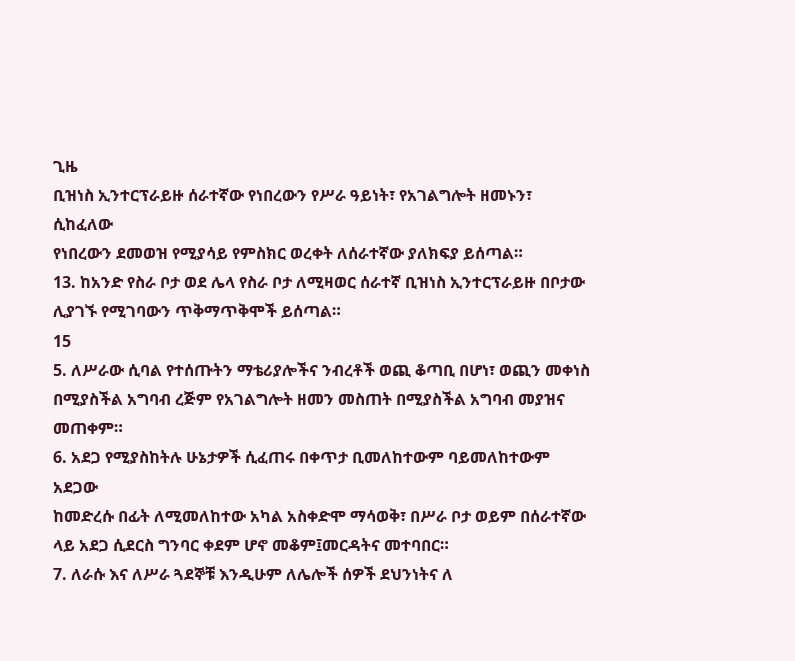ጊዜ
ቢዝነስ ኢንተርፕራይዙ ሰራተኛው የነበረውን የሥራ ዓይነት፣ የአገልግሎት ዘመኑን፣ ሲከፈለው
የነበረውን ደመወዝ የሚያሳይ የምስክር ወረቀት ለሰራተኛው ያለክፍያ ይሰጣል።
13. ከአንድ የስራ ቦታ ወደ ሌላ የስራ ቦታ ለሚዛወር ሰራተኛ ቢዝነስ ኢንተርፕራይዙ በቦታው
ሊያገኙ የሚገባውን ጥቅማጥቅሞች ይሰጣል።
15
5. ለሥራው ሲባል የተሰጡትን ማቴሪያሎችና ንብረቶች ወጪ ቆጣቢ በሆነ፣ ወጪን መቀነስ
በሚያስችል አግባብ ረጅም የአገልግሎት ዘመን መስጠት በሚያስችል አግባብ መያዝና
መጠቀም።
6. አደጋ የሚያስከትሉ ሁኔታዎች ሲፈጠሩ በቀጥታ ቢመለከተውም ባይመለከተውም አደጋው
ከመድረሱ በፊት ለሚመለከተው አካል አስቀድሞ ማሳወቅ፣ በሥራ ቦታ ወይም በሰራተኛው
ላይ አደጋ ሲደርስ ግንባር ቀደም ሆኖ መቆም፤መርዳትና መተባበር።
7. ለራሱ እና ለሥራ ጓደኞቹ እንዲሁም ለሌሎች ሰዎች ደህንነትና ለ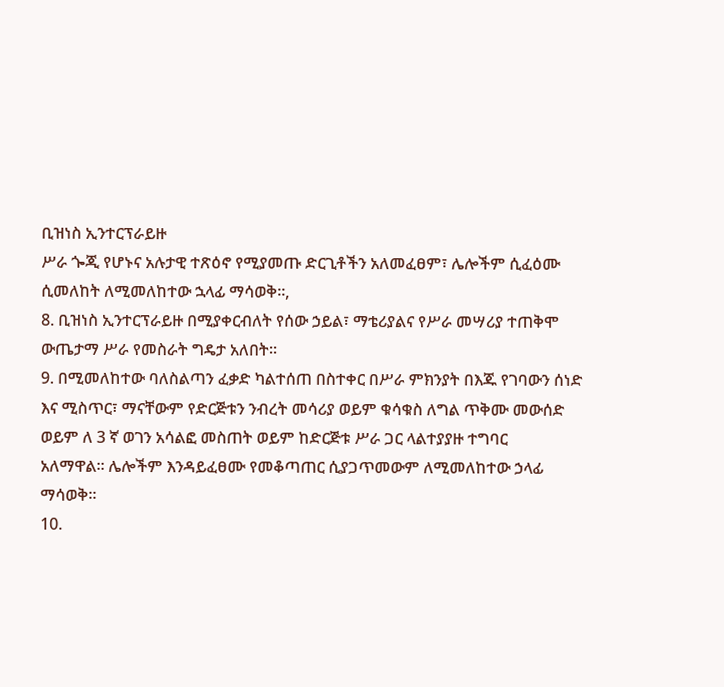ቢዝነስ ኢንተርፕራይዙ
ሥራ ጐጂ የሆኑና አሉታዊ ተጽዕኖ የሚያመጡ ድርጊቶችን አለመፈፀም፣ ሌሎችም ሲፈዕሙ
ሲመለከት ለሚመለከተው ኋላፊ ማሳወቅ።,
8. ቢዝነስ ኢንተርፕራይዙ በሚያቀርብለት የሰው ኃይል፣ ማቴሪያልና የሥራ መሣሪያ ተጠቅሞ
ውጤታማ ሥራ የመስራት ግዴታ አለበት።
9. በሚመለከተው ባለስልጣን ፈቃድ ካልተሰጠ በስተቀር በሥራ ምክንያት በእጁ የገባውን ሰነድ
እና ሚስጥር፣ ማናቸውም የድርጅቱን ንብረት መሳሪያ ወይም ቁሳቁስ ለግል ጥቅሙ መውሰድ
ወይም ለ 3 ኛ ወገን አሳልፎ መስጠት ወይም ከድርጅቱ ሥራ ጋር ላልተያያዙ ተግባር
አለማዋል። ሌሎችም እንዳይፈፀሙ የመቆጣጠር ሲያጋጥመውም ለሚመለከተው ኃላፊ
ማሳወቅ።
10.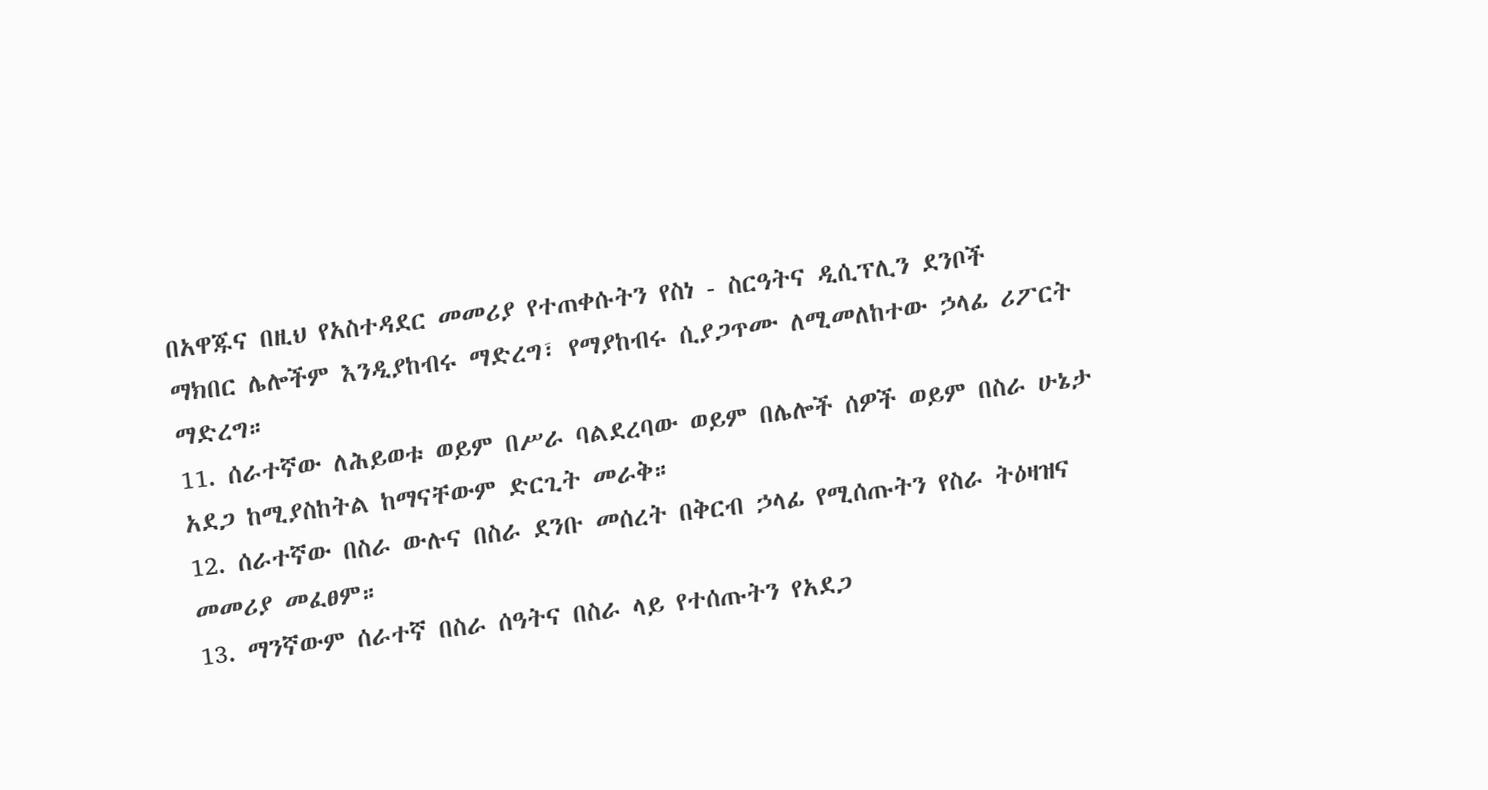በአዋጁና በዚህ የአስተዳደር መመሪያ የተጠቀሱትን የስነ - ስርዓትና ዲሲፕሊን ደንቦች
ማክበር ሌሎችም እንዲያከብሩ ማድረግ፣ የማያከብሩ ሲያጋጥሙ ለሚመለከተው ኃላፊ ሪፖርት
ማድረግ።
11. ሰራተኛው ለሕይወቱ ወይም በሥራ ባልደረባው ወይም በሌሎች ሰዎች ወይም በስራ ሁኔታ
አደጋ ከሚያስከትል ከማናቸውም ድርጊት መራቅ።
12. ሰራተኛው በስራ ውሉና በስራ ደንቡ መሰረት በቅርብ ኃላፊ የሚሰጡትን የስራ ትዕዛዝና
መመሪያ መፈፀም።
13. ማንኛውም ሰራተኛ በስራ ሰዓትና በስራ ላይ የተሰጡትን የአደጋ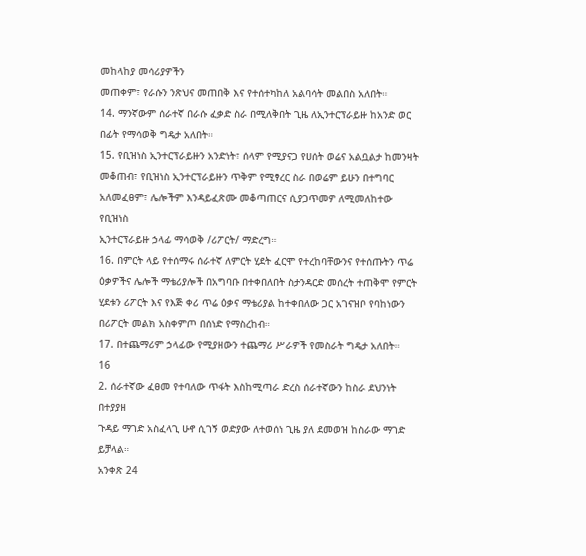መከላከያ መሳሪያዎችን
መጠቀም፣ የራሱን ንጽህና መጠበቅ እና የተሰተካከለ አልባሳት መልበስ አለበት።
14. ማንኛውም ሰራተኛ በራሱ ፈቃድ ስራ በሚለቅበት ጊዜ ለኢንተርፕራይዙ ከአንድ ወር
በፊት የማሳወቅ ግዴታ አለበት።
15. የቢዝነስ ኢንተርፕራይዙን አንድነት፣ ሰላም የሚያናጋ የሀሰት ወሬና አልቧልታ ከመንዛት
መቆጠብ፣ የቢዝነስ ኢንተርፕራይዙን ጥቅም የሚፃረር ስራ በወሬም ይሁን በተግባር
አለመፈፀም፣ ሌሎችም እንዳይፈጽሙ መቆጣጠርና ሲያጋጥመዎ ለሚመለከተው የቢዝነስ
ኢንተርፕራይዙ ኃላፊ ማሳወቅ /ሪፖርት/ ማድረግ።
16. በምርት ላይ የተሰማሩ ሰራተኛ ለምርት ሂደት ፈርሞ የተረከባቸውንና የተሰጡትን ጥሬ
ዕቃዎችና ሌሎች ማቴሪያሎች በአግባቡ በተቀበለበት ስታንዳርድ መሰረት ተጠቅሞ የምርት
ሂደቱን ሪፖርት እና የእጅ ቀሪ ጥሬ ዕቃና ማቴሪያል ከተቀበለው ጋር አገናዝቦ የባከነውን
በሪፖርት መልክ አስቀምጦ በሰነድ የማስረከብ።
17. በተጨማሪም ኃላፊው የሚያዘውን ተጨማሪ ሥራዎች የመስራት ግዴታ አለበት።
16
2. ሰራተኛው ፈፀመ የተባለው ጥፋት እስከሚጣራ ድረስ ሰራተኛውን ከስራ ደህንነት በተያያዘ
ጉዳይ ማገድ አስፈላጊ ሁኖ ሲገኝ ወድያው ለተወሰነ ጊዜ ያለ ደመወዝ ከስራው ማገድ ይቻላል።
አንቀጽ 24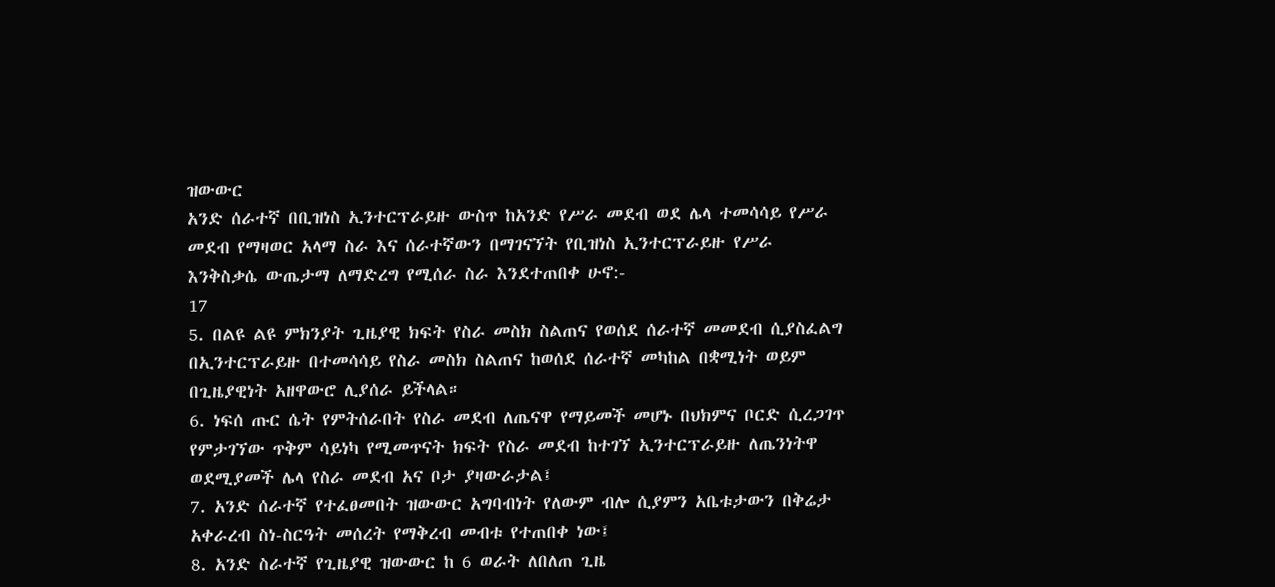ዝውውር
አንድ ሰራተኛ በቢዝነስ ኢንተርፕራይዙ ውስጥ ከአንድ የሥራ መደብ ወደ ሌላ ተመሳሳይ የሥራ
መደብ የማዛወር አላማ ስራ እና ሰራተኛውን በማገናኘት የቢዝነስ ኢንተርፕራይዙ የሥራ
እንቅስቃሴ ውጤታማ ለማድረግ የሚሰራ ስራ እንደተጠበቀ ሁኖ:-
17
5. በልዩ ልዩ ምክንያት ጊዜያዊ ክፍት የስራ መስክ ስልጠና የወሰደ ሰራተኛ መመደብ ሲያስፈልግ
በኢንተርፕራይዙ በተመሳሳይ የስራ መስክ ስልጠና ከወሰደ ሰራተኛ መካከል በቋሚነት ወይም
በጊዜያዊነት አዘዋውሮ ሊያሰራ ይችላል።
6. ነፍሰ ጡር ሴት የምትሰራበት የስራ መደብ ለጤናዋ የማይመች መሆኑ በህክምና ቦርድ ሲረጋገጥ
የምታገኘው ጥቅም ሳይነካ የሚመጥናት ክፍት የስራ መደብ ከተገኘ ኢንተርፕራይዙ ለጤንነትዋ
ወደሚያመች ሌላ የስራ መደብ አና ቦታ ያዛውራታል፤
7. አንድ ሰራተኛ የተፈፀመበት ዝውውር አግባብነት የለውም ብሎ ሲያምን አቤቱታውን በቅሬታ
አቀራረብ ስነ-ስርዓት መሰረት የማቅረብ መብቱ የተጠበቀ ነው፤
8. አንድ ስራተኛ የጊዜያዊ ዝውውር ከ 6 ወራት ለበለጠ ጊዜ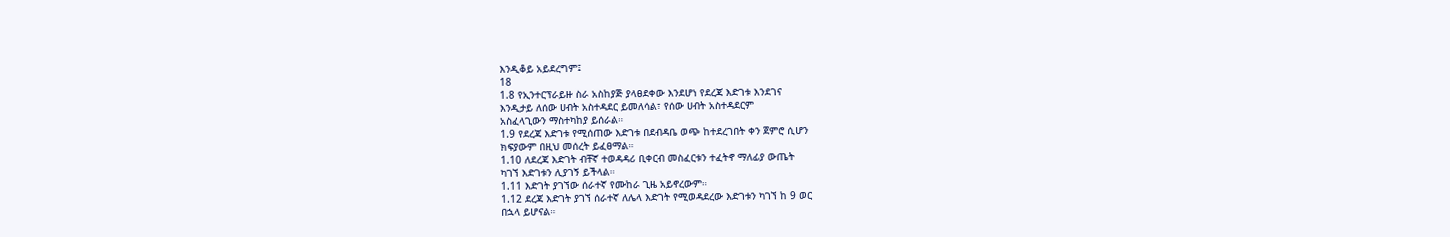እንዲቆይ አይደረግም፤
18
1.8 የኢንተርፕራይዙ ስራ አስከያጅ ያላፀደቀው እንደሆነ የደረጃ እድገቱ እንደገና
እንዲታይ ለሰው ሀብት አስተዳደር ይመለሳል፣ የሰው ሀብት አስተዳደርም
አስፈላጊውን ማስተካከያ ይሰራል።
1.9 የደረጃ እድገቱ የሚሰጠው እድገቱ በደብዳቤ ወጭ ከተደረገበት ቀን ጀምሮ ሲሆን
ክፍያውም በዚህ መሰረት ይፈፀማል።
1.10 ለደረጃ እድገት ብቸኛ ተወዳዳሪ ቢቀርብ መስፈርቱን ተፈትኖ ማለፊያ ውጤት
ካገኘ እድገቱን ሊያገኝ ይችላል።
1.11 እድገት ያገኘው ሰራተኛ የሙከራ ጊዜ አይኖረውም።
1.12 ደረጃ እድገት ያገኘ ሰራተኛ ለሌላ እድገት የሚወዳደረው እድገቱን ካገኘ ከ 9 ወር
በኋላ ይሆናል።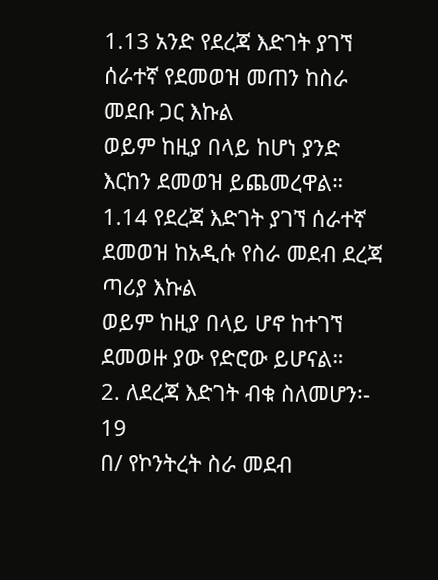1.13 አንድ የደረጃ እድገት ያገኘ ሰራተኛ የደመወዝ መጠን ከስራ መደቡ ጋር እኩል
ወይም ከዚያ በላይ ከሆነ ያንድ እርከን ደመወዝ ይጨመረዋል።
1.14 የደረጃ እድገት ያገኘ ሰራተኛ ደመወዝ ከአዲሱ የስራ መደብ ደረጃ ጣሪያ እኩል
ወይም ከዚያ በላይ ሆኖ ከተገኘ ደመወዙ ያው የድሮው ይሆናል።
2. ለደረጃ እድገት ብቁ ስለመሆን፡-
19
በ/ የኮንትረት ስራ መደብ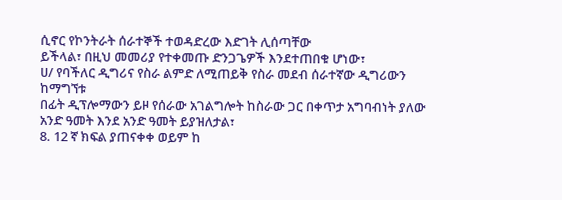ሲኖር የኮንትራት ሰራተኞች ተወዳድረው እድገት ሊሰጣቸው
ይችላል፣ በዚህ መመሪያ የተቀመጡ ድንጋጌዎች እንደተጠበቁ ሆነው፣
ሀ/ የባችለር ዲግሪና የስራ ልምድ ለሚጠይቅ የስራ መደብ ሰራተኛው ዲግሪውን ከማግኘቱ
በፊት ዲፕሎማውን ይዞ የሰራው አገልግሎት ከስራው ጋር በቀጥታ አግባብነት ያለው
አንድ ዓመት እንደ አንድ ዓመት ይያዝለታል፣
8. 12 ኛ ክፍል ያጠናቀቀ ወይም ከ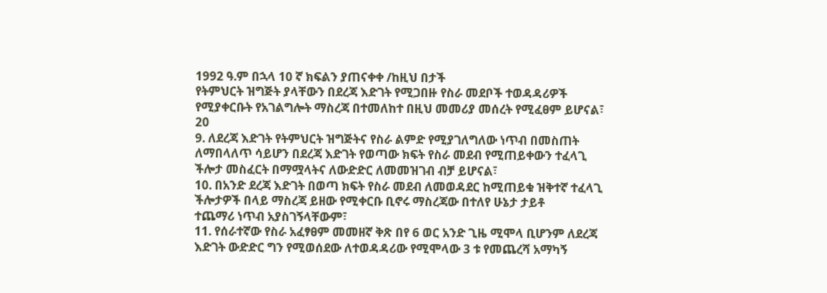1992 ዓ.ም በኋላ 10 ኛ ክፍልን ያጠናቀቀ /ከዚህ በታች
የትምህርት ዝግጅት ያላቸውን በደረጃ እድገት የሚጋበዙ የስራ መደቦች ተወዳዳሪዎች
የሚያቀርቡት የአገልግሎት ማስረጃ በተመለከተ በዚህ መመሪያ መሰረት የሚፈፀም ይሆናል፣
20
9. ለደረጃ እድገት የትምህርት ዝግጅትና የስራ ልምድ የሚያገለግለው ነጥብ በመስጠት
ለማበላለጥ ሳይሆን በደረጃ እድገት የወጣው ክፍት የስራ መደብ የሚጠይቀውን ተፈላጊ
ችሎታ መስፈርት በማሟላትና ለውድድር ለመመዝገብ ብቻ ይሆናል፣
10. በአንድ ደረጃ እድገት በወጣ ክፍት የስራ መደብ ለመወዳደር ከሚጠይቁ ዝቅተኛ ተፈላጊ
ችሎታዎች በላይ ማስረጃ ይዘው የሚቀርቡ ቢኖሩ ማስረጃው በተለየ ሁኔታ ታይቶ
ተጨማሪ ነጥብ አያስገኝላቸውም፣
11. የሰራተኛው የስራ አፈፃፀም መመዘኛ ቅጽ በየ 6 ወር አንድ ጊዜ ሚሞላ ቢሆንም ለደረጃ
እድገት ውድድር ግን የሚወሰደው ለተወዳዳሪው የሚሞላው 3 ቱ የመጨረሻ አማካኝ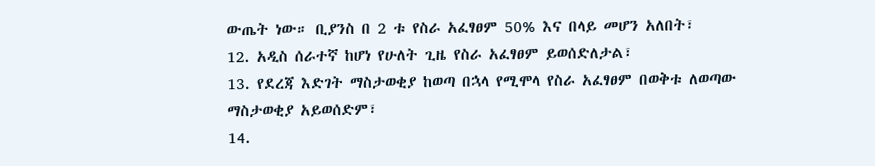ውጤት ነው። ቢያንስ በ 2 ቱ የስራ አፈፃፀም 50% እና በላይ መሆን አለበት፣
12. አዲስ ሰራተኛ ከሆነ የሁለት ጊዜ የስራ አፈፃፀም ይወሰድለታል፣
13. የደረጃ እድገት ማስታወቂያ ከወጣ በኋላ የሚሞላ የስራ አፈፃፀም በወቅቱ ለወጣው
ማስታወቂያ አይወሰድም፣
14.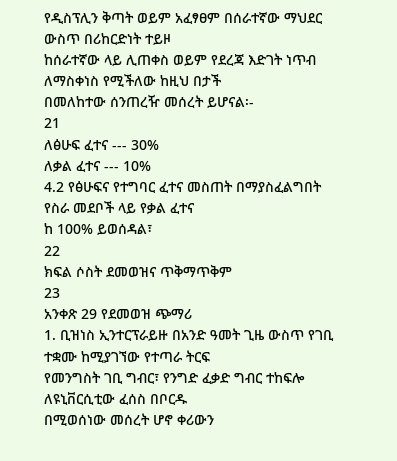የዲስፕሊን ቅጣት ወይም አፈፃፀም በሰራተኛው ማህደር ውስጥ በሪከርድነት ተይዞ
ከሰራተኛው ላይ ሊጠቀስ ወይም የደረጃ እድገት ነጥብ ለማስቀነስ የሚችለው ከዚህ በታች
በመለከተው ሰንጠረዥ መሰረት ይሆናል፡-
21
ለፅሁፍ ፈተና --- 30%
ለቃል ፈተና --- 10%
4.2 የፅሁፍና የተግባር ፈተና መስጠት በማያስፈልግበት የስራ መደቦች ላይ የቃል ፈተና
ከ 100% ይወሰዳል፣
22
ክፍል ሶስት ደመወዝና ጥቅማጥቅም
23
አንቀጽ 29 የደመወዝ ጭማሪ
1. ቢዝነስ ኢንተርፕራይዙ በአንድ ዓመት ጊዜ ውስጥ የገቢ ተቋሙ ከሚያገኘው የተጣራ ትርፍ
የመንግስት ገቢ ግብር፣ የንግድ ፈቃድ ግብር ተከፍሎ ለዩኒቨርሲቲው ፈሰስ በቦርዱ
በሚወሰነው መሰረት ሆኖ ቀሪውን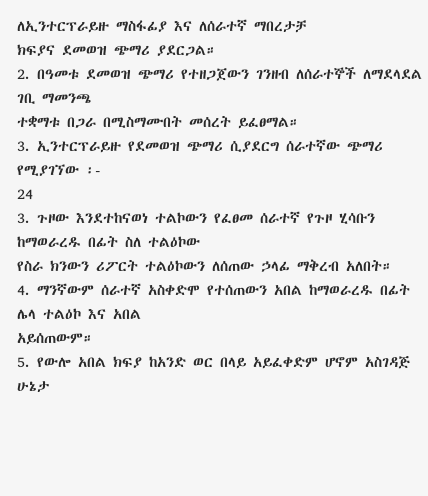ለኢንተርፕራይዙ ማስፋፊያ እና ለሰራተኛ ማበረታቻ
ክፍያና ደመወዝ ጭማሪ ያደርጋል።
2. በዓመቱ ደመወዝ ጭማሪ የተዘጋጀውን ገንዘብ ለሰራተኞች ለማደላደል ገቢ ማመንጫ
ተቋማቱ በጋራ በሚስማሙበት መሰረት ይፈፀማል።
3. ኢንተርፕራይዙ የደመወዝ ጭማሪ ሲያደርግ ሰራተኛው ጭማሪ የሚያገኘው ፡-
24
3. ጉዞው እንደተከናወነ ተልኮውን የፈፀመ ሰራተኛ የጉዞ ሂሳቡን ከማወራረዱ በፊት ስለ ተልዕኮው
የስራ ክንውን ሪፖርት ተልዕኮውን ለሰጠው ኃላፊ ማቅረብ አለበት።
4. ማንኛውም ሰራተኛ አስቀድሞ የተሰጠውን አበል ከማወራረዱ በፊት ሌላ ተልዕኮ እና አበል
አይሰጠውም።
5. የውሎ አበል ክፍያ ከአንድ ወር በላይ አይፈቀድም ሆኖም አስገዳጅ ሁኔታ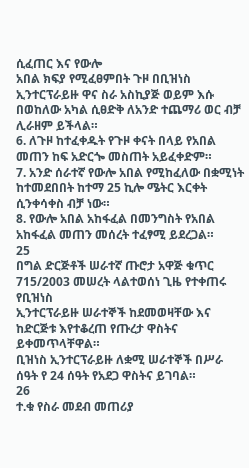ሲፈጠር እና የውሎ
አበል ክፍያ የሚፈፀምበት ጉዞ በቢዝነስ ኢንተርፕራይዙ ዋና ስራ አስኪያጅ ወይም እሱ
በወከለው አካል ሲፀድቅ ለአንድ ተጨማሪ ወር ብቻ ሊራዘም ይችላል።
6. ለጉዞ ከተፈቀዱት የጉዞ ቀናት በላይ የአበል መጠን ከፍ አድርጐ መስጠት አይፈቀድም።
7. አንድ ሰራተኛ የውሎ አበል የሚከፈለው በቋሚነት ከተመደበበት ከተማ 25 ኪሎ ሜትር እርቀት
ሲንቀሳቀስ ብቻ ነው።
8. የውሎ አበል አከፋፈል በመንግስት የአበል አከፋፈል መጠን መሰረት ተፈፃሚ ይደረጋል።
25
በግል ድርጅቶች ሠራተኛ ጡሮታ አዋጅ ቁጥር 715/2003 መሠረት ላልተወሰነ ጊዜ የተቀጠሩ የቢዝነስ
ኢንተርፕራይዙ ሠራተኞች ከደመወዛቸው እና ከድርጅቱ እየተቆረጠ የጡረታ ዋስትና ይቀመጥላቸዋል።
ቢዝነስ ኢንተርፕራይዙ ለቋሚ ሠራተኞች በሥራ ሰዓት የ 24 ሰዓት የአደጋ ዋስትና ይገባል።
26
ተ.ቁ የስራ መደብ መጠሪያ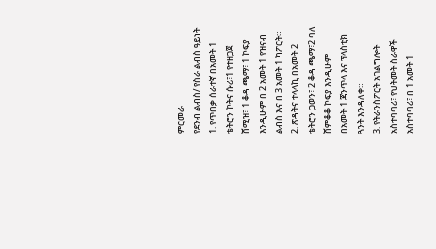ምርመራ
የደንብ ልብስ/ የስራ ልብስ ዓይነት
1. የጥበቃ ሰራተኛ በአመት 1 ቴትሮን ኮትና ሱሪ፣1 የተዘጋጀ ሸሚዝ፣ 1 ቆዳ ጫማ፣ 1 ኮፍያ
እንዲሁም በ 2 አመት 1 የዝናብ ልብስ እና በ 3 አመት 1 ካፖርት።
2. ጽዳትና ተላላኪ በአመት 2 ቴትሮን ጋወን፣ 2 ቆዳ ጫማ፣2 ባለ ሸምቆቆ ኮፍያ እንዲሁም
በአመት 1 ጃንጥላ እና ፕላስቲክ ጓንት እንዳለቀ።
3. የትራንስፖርት አገልግሎት አስተባባሪ፣ የህትመት ስራዋች አስተባባሪ፣ በ 1 አመት 1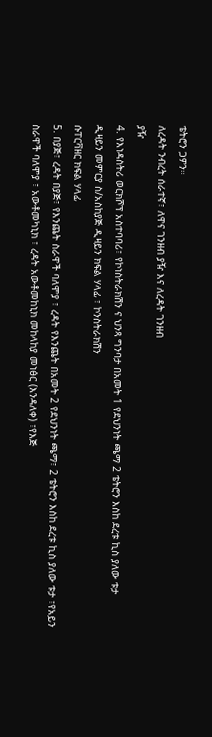ቴትሮን ጋዎን።
ለረዳት ንብረት ሰራተኛ፣ ለዋና ገንዘብ ያዥ እና ለረዳት ገንዘብ
ያዥ
4. የእነዳስትሪ ወርክሾፕ አስተባባሪ፣ የኮነስትራክሽን ና ህንጻ ግንባታ በአመት 1 የደህንነት ጫማ 2 ቴትሮን እስከ ደረቱ ኪስ ያለው ቱታ
ዲዛይን መምርያ ስ/አስከያጅ ዲዛይን ክፍል ሃላፊ ፣ ኮንስትራክሽን
ሱፐርቫዘር ክፍል ሃላፊ
5. በያጅ፣ ረዳት በያጅ፣ የእንጨት ስራዋች ባለሞያ ፣ ረዳት የእንጨት በአመት 2 የደህንነት ጫማ፣ 2 ቴትሮን እስከ ደረቱ ኪስ ያለው ቱታ ፣የአይን
ስራዋች ባለሞያ ፣ አውቶመካኒክ ፣ ረዳት አውቶመከኒክ መከላከያ መነፅር (እንዳለቀ) ፣የእጅ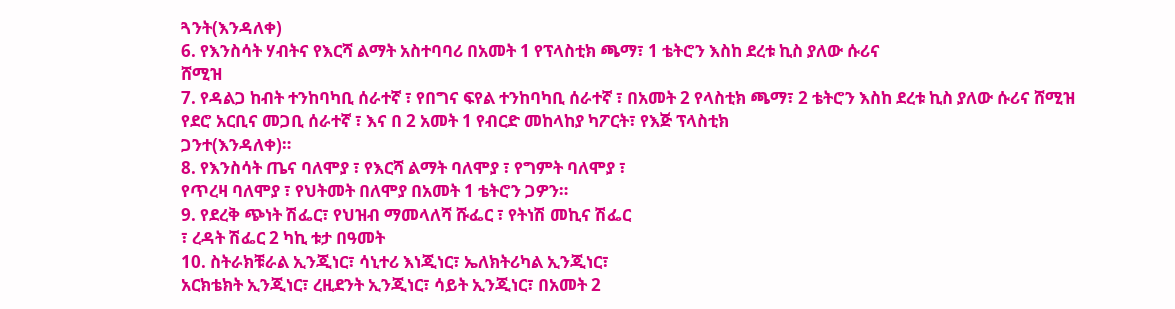ጓንት(እንዳለቀ)
6. የእንስሳት ሃብትና የእርሻ ልማት አስተባባሪ በአመት 1 የፕላስቲክ ጫማ፣ 1 ቴትሮን እስከ ደረቱ ኪስ ያለው ሱሪና
ሸሚዝ
7. የዳልጋ ከብት ተንከባካቢ ሰራተኛ ፣ የበግና ፍየል ተንከባካቢ ሰራተኛ ፣ በአመት 2 የላስቲክ ጫማ፣ 2 ቴትሮን እስከ ደረቱ ኪስ ያለው ሱሪና ሸሚዝ
የደሮ አርቢና መጋቢ ሰራተኛ ፣ እና በ 2 አመት 1 የብርድ መከላከያ ካፖርት፣ የእጅ ፕላስቲክ
ጋንተ(እንዳለቀ)።
8. የእንስሳት ጤና ባለሞያ ፣ የእርሻ ልማት ባለሞያ ፣ የግምት ባለሞያ ፣
የጥረዛ ባለሞያ ፣ የህትመት በለሞያ በአመት 1 ቴትሮን ጋዎን።
9. የደረቅ ጭነት ሽፌር፣ የህዝብ ማመላለሻ ሹፌር ፣ የትነሽ መኪና ሽፌር
፣ ረዳት ሽፌር 2 ካኪ ቱታ በዓመት
10. ስትራክቹራል ኢንጂነር፣ ሳኒተሪ እነጂነር፣ ኤለክትሪካል ኢንጂነር፣
አርክቴክት ኢንጂነር፣ ረዚደንት ኢንጂነር፣ ሳይት ኢንጂነር፣ በአመት 2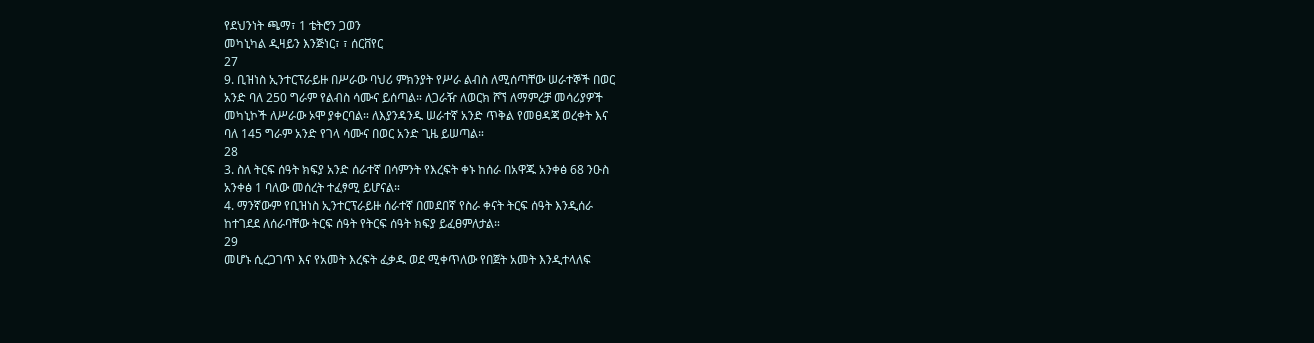የደህንነት ጫማ፣ 1 ቴትሮን ጋወን
መካኒካል ዲዛይን እንጅነር፣ ፣ ሰርቨየር
27
9. ቢዝነስ ኢንተርፕራይዙ በሥራው ባህሪ ምክንያት የሥራ ልብስ ለሚሰጣቸው ሠራተኞች በወር
አንድ ባለ 250 ግራም የልብስ ሳሙና ይሰጣል። ለጋራዥ ለወርክ ሾኘ ለማምረቻ መሳሪያዎች
መካኒኮች ለሥራው ኦሞ ያቀርባል። ለእያንዳንዱ ሠራተኛ አንድ ጥቅል የመፀዳጃ ወረቀት እና
ባለ 145 ግራም አንድ የገላ ሳሙና በወር አንድ ጊዜ ይሠጣል።
28
3. ስለ ትርፍ ሰዓት ክፍያ አንድ ሰራተኛ በሳምንት የእረፍት ቀኑ ከሰራ በአዋጁ አንቀፅ 68 ንዑስ
አንቀፅ 1 ባለው መሰረት ተፈፃሚ ይሆናል።
4. ማንኛውም የቢዝነስ ኢንተርፕራይዙ ሰራተኛ በመደበኛ የስራ ቀናት ትርፍ ሰዓት እንዲሰራ
ከተገደደ ለሰራባቸው ትርፍ ሰዓት የትርፍ ሰዓት ክፍያ ይፈፀምለታል።
29
መሆኑ ሲረጋገጥ እና የአመት እረፍት ፈቃዱ ወደ ሚቀጥለው የበጀት አመት እንዲተላለፍ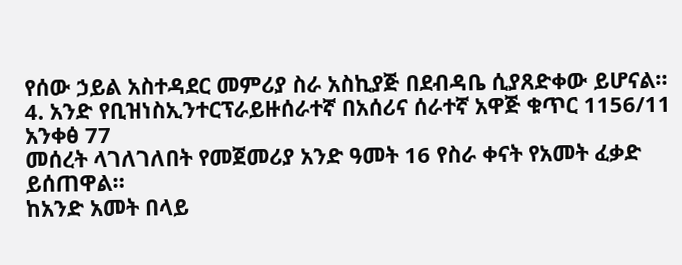የሰው ኃይል አስተዳደር መምሪያ ስራ አስኪያጅ በደብዳቤ ሲያጸድቀው ይሆናል።
4. አንድ የቢዝነስኢንተርፕራይዙሰራተኛ በአሰሪና ሰራተኛ አዋጅ ቁጥር 1156/11 አንቀፅ 77
መሰረት ላገለገለበት የመጀመሪያ አንድ ዓመት 16 የስራ ቀናት የአመት ፈቃድ ይሰጠዋል።
ከአንድ አመት በላይ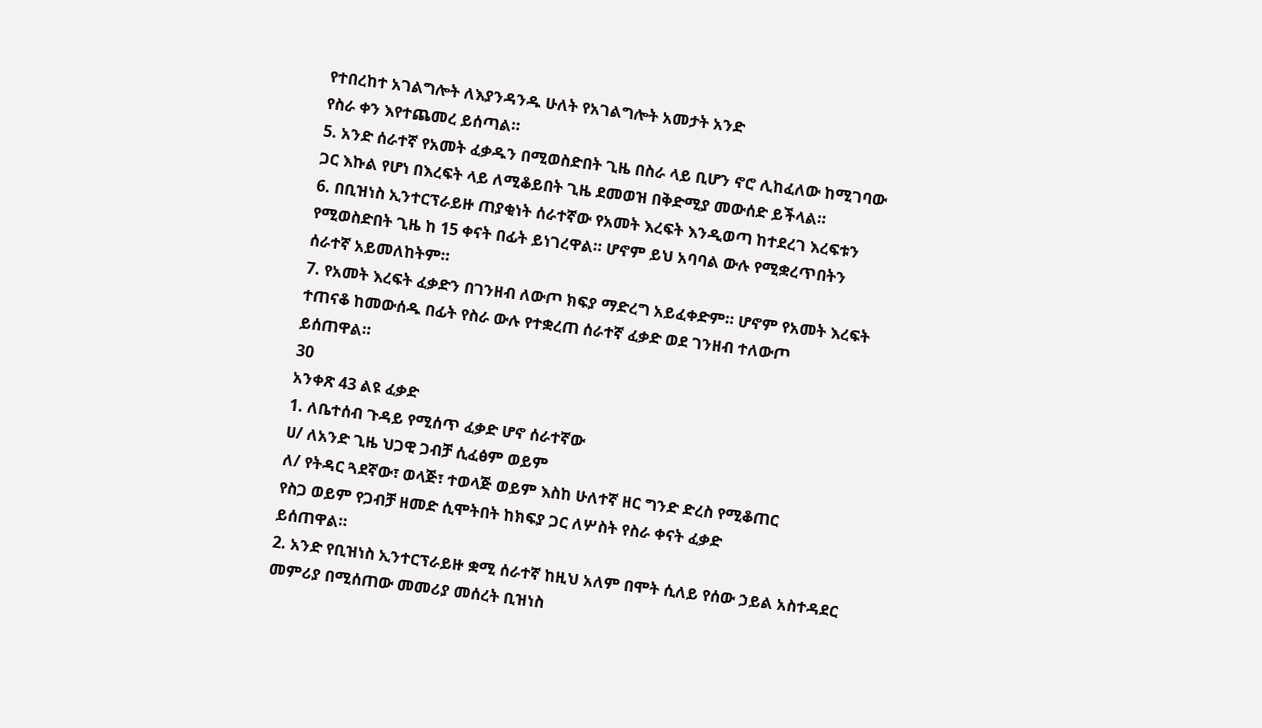የተበረከተ አገልግሎት ለእያንዳንዱ ሁለት የአገልግሎት አመታት አንድ
የስራ ቀን እየተጨመረ ይሰጣል።
5. አንድ ሰራተኛ የአመት ፈቃዱን በሚወስድበት ጊዜ በስራ ላይ ቢሆን ኖሮ ሊከፈለው ከሚገባው
ጋር እኩል የሆነ በእረፍት ላይ ለሚቆይበት ጊዜ ደመወዝ በቅድሚያ መውሰድ ይችላል።
6. በቢዝነስ ኢንተርፕራይዙ ጠያቂነት ሰራተኛው የአመት እረፍት እንዲወጣ ከተደረገ እረፍቱን
የሚወስድበት ጊዜ ከ 15 ቀናት በፊት ይነገረዋል። ሆኖም ይህ አባባል ውሉ የሚቋረጥበትን
ሰራተኛ አይመለከትም።
7. የአመት እረፍት ፈቃድን በገንዘብ ለውጦ ክፍያ ማድረግ አይፈቀድም። ሆኖም የአመት እረፍት
ተጠናቆ ከመውሰዱ በፊት የስራ ውሉ የተቋረጠ ሰራተኛ ፈቃድ ወደ ገንዘብ ተለውጦ
ይሰጠዋል።
30
አንቀጽ 43 ልዩ ፈቃድ
1. ለቤተሰብ ጉዳይ የሚሰጥ ፈቃድ ሆኖ ሰራተኛው
ሀ/ ለአንድ ጊዜ ህጋዊ ጋብቻ ሲፈፅም ወይም
ለ/ የትዳር ጓደኛው፣ ወላጅ፣ ተወላጅ ወይም እስከ ሁለተኛ ዘር ግንድ ድረስ የሚቆጠር
የስጋ ወይም የጋብቻ ዘመድ ሲሞትበት ከክፍያ ጋር ለሦስት የስራ ቀናት ፈቃድ
ይሰጠዋል።
2. አንድ የቢዝነስ ኢንተርፕራይዙ ቋሚ ሰራተኛ ከዚህ አለም በሞት ሲለይ የሰው ኃይል አስተዳደር
መምሪያ በሚሰጠው መመሪያ መሰረት ቢዝነስ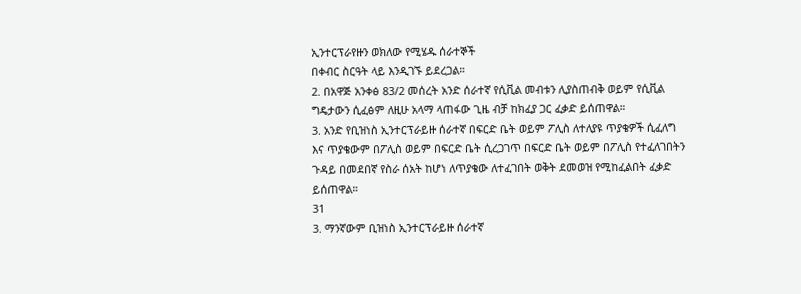ኢንተርፕራየዙን ወክለው የሚሄዱ ሰራተኞች
በቀብር ስርዓት ላይ እንዲገኙ ይደረጋል።
2. በአዋጅ አንቀፅ 83/2 መሰረት አንድ ሰራተኛ የሲቪል መብቱን ሊያስጠብቅ ወይም የሲቪል
ግዴታውን ሲፈፅም ለዚሁ አላማ ላጠፋው ጊዜ ብቻ ከክፈያ ጋር ፈቃድ ይሰጠዋል።
3. አንድ የቢዝነስ ኢንተርፕራይዙ ሰራተኛ በፍርድ ቤት ወይም ፖሊስ ለተለያዩ ጥያቄዎች ሲፈለግ
እና ጥያቄውም በፖሊስ ወይም በፍርድ ቤት ሲረጋገጥ በፍርድ ቤት ወይም በፖሊስ የተፈለገበትን
ጉዳይ በመደበኛ የስራ ሰአት ከሆነ ለጥያቄው ለተፈገበት ወቅት ደመወዝ የሚከፈልበት ፈቃድ
ይሰጠዋል።
31
3. ማንኛውም ቢዝነስ ኢንተርፕራይዙ ሰራተኛ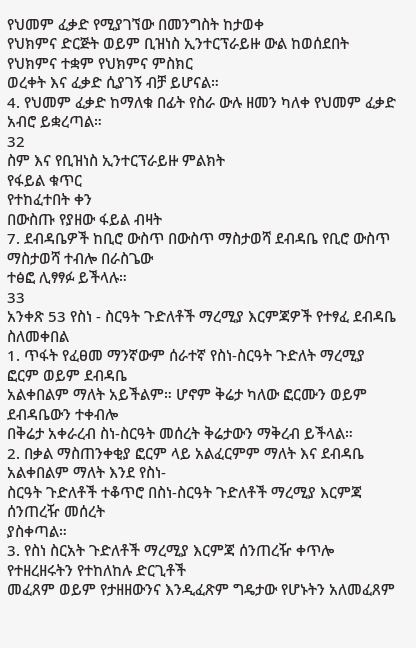የህመም ፈቃድ የሚያገኘው በመንግስት ከታወቀ
የህክምና ድርጅት ወይም ቢዝነስ ኢንተርፕራይዙ ውል ከወሰደበት የህክምና ተቋም የህክምና ምስክር
ወረቀት እና ፈቃድ ሲያገኝ ብቻ ይሆናል።
4. የህመም ፈቃድ ከማለቁ በፊት የስራ ውሉ ዘመን ካለቀ የህመም ፈቃድ አብሮ ይቋረጣል።
32
ስም እና የቢዝነስ ኢንተርፕራይዙ ምልክት
የፋይል ቁጥር
የተከፈተበት ቀን
በውስጡ የያዘው ፋይል ብዛት
7. ደብዳቤዎች ከቢሮ ውስጥ በውስጥ ማስታወሻ ደብዳቤ የቢሮ ውስጥ ማስታወሻ ተብሎ በራስጌው
ተፅፎ ሊፃፃፉ ይችላሉ።
33
አንቀጽ 53 የስነ - ስርዓት ጉድለቶች ማረሚያ እርምጃዎች የተፃፈ ደብዳቤ ስለመቀበል
1. ጥፋት የፈፀመ ማንኛውም ሰራተኛ የስነ-ስርዓት ጉድለት ማረሚያ ፎርም ወይም ደብዳቤ
አልቀበልም ማለት አይችልም። ሆኖም ቅሬታ ካለው ፎርሙን ወይም ደብዳቤውን ተቀብሎ
በቅሬታ አቀራረብ ስነ-ስርዓት መሰረት ቅሬታውን ማቅረብ ይችላል።
2. በቃል ማስጠንቀቂያ ፎርም ላይ አልፈርምም ማለት እና ደብዳቤ አልቀበልም ማለት እንደ የስነ-
ስርዓት ጉድለቶች ተቆጥሮ በስነ-ስርዓት ጉድለቶች ማረሚያ እርምጃ ሰንጠረዥ መሰረት
ያስቀጣል።
3. የስነ ስርአት ጉድለቶች ማረሚያ እርምጃ ሰንጠረዥ ቀጥሎ የተዘረዘሩትን የተከለከሉ ድርጊቶች
መፈጸም ወይም የታዘዘውንና እንዲፈጽም ግዴታው የሆኑትን አለመፈጸም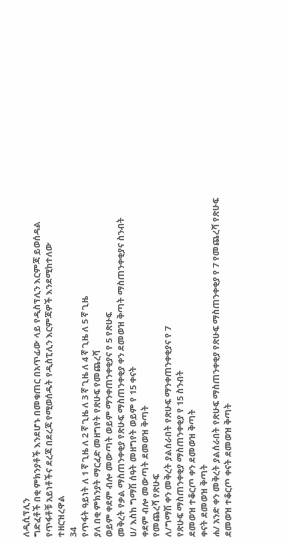ለዲሲፕሊን
ግድፈቶች በቂ ምክንያቶች እንደሆኑ በመቁጠር በአጥፊው ላይ የዲስፕሊን እርምጃ ይወሰዳል
የጥፋቶቹ አይነቶችና ደረጃ በደረጃ የሚወሰዱት የዲስፒሊን እርምጃዎች እንደሚከተለው
ተዘርዝረዋል
34
የጥፋት ዓይነት ለ 1 ኛ ጊዜ ለ 2 ኛ ጊዜ ለ 3 ኛ ጊዜ ለ 4 ኛ ጊዜ ለ 5 ኛ ጊዜ
ያለ በቂ ምክንያት ማርፈድ መዘግየት የጽሁፍ የመጨረሻ
ወይም ቀደም ብሎ መውጣት ወይም ማንቀጠንቀቂያና የ 5 የጽሁፍ
መቅረት የቃል ማስጠንቀቂያ የጽሁፍ ማስጠንቀቂያ ቀን ደመወዝ ቅጣት ማስጠንቀቂያና ስንብት
ሀ/ እስከ ግማሽ ሰዓት መዘግየት ወይም የ 15 ቀናት
ቀደም ብሎ መውጣት ደመወዝ ቅጣት
የመጨረሻ የጽሁፍ
ለ/ግማሽ ቀን መቅረት ያልሰራበት የጽሁፍ ማንቀጠንቀቂያና የ 7
የጽሁፍ ማስጠንቀቂያ ማስጠንቀቂያ የ 15 ስንብት
ደመወዝ ተቆርጦ ቀን ደመወዝ ቅጣት
ቀናት ደመወዝ ቅጣት
ሐ/ አንድ ቀን መቅረት ያልሰራበት የጽሁፍ ማስጠንቀቂያ የጽሁፍ ማስጠንቀቂያ የ 7 የመጨረሻ የጽሁፍ
ደመወዝ ተቆርጦ ቀናት ደመወዝ ቅጣት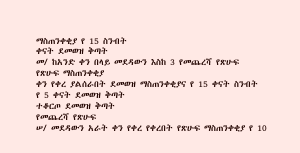ማስጠንቀቂያ የ 15 ስንብት
ቀናት ደመወዝ ቅጣት
መ/ ከአንድ ቀን በላይ መደዳውን እስከ 3 የመጨረሻ የጽሁፍ
የጽሁፍ ማስጠንቀቂያ
ቀን የቀረ ያልሰራበት ደመወዝ ማስጠንቀቂያና የ 15 ቀናት ስንብት
የ 5 ቀናት ደመወዝ ቅጣት
ተቆርጦ ደመወዝ ቅጣት
የመጨረሻ የጽሁፍ
ሠ/ መደዳውን አራት ቀን የቀረ የቀረበት የጽሁፍ ማስጠንቀቂያ የ 10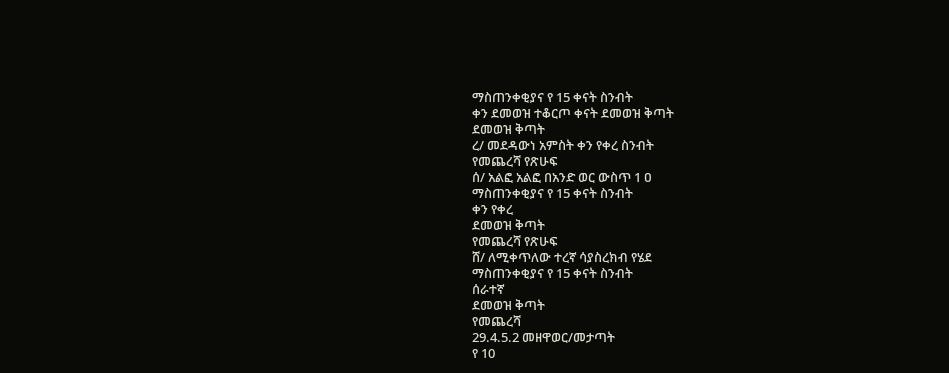ማስጠንቀቂያና የ 15 ቀናት ስንብት
ቀን ደመወዝ ተቆርጦ ቀናት ደመወዝ ቅጣት
ደመወዝ ቅጣት
ረ/ መደዳውነ አምስት ቀን የቀረ ስንብት
የመጨረሻ የጽሁፍ
ሰ/ አልፎ አልፎ በአንድ ወር ውስጥ 1 ዐ
ማስጠንቀቂያና የ 15 ቀናት ስንብት
ቀን የቀረ
ደመወዝ ቅጣት
የመጨረሻ የጽሁፍ
ሸ/ ለሚቀጥለው ተረኛ ሳያስረክብ የሄደ
ማስጠንቀቂያና የ 15 ቀናት ስንብት
ሰራተኛ
ደመወዝ ቅጣት
የመጨረሻ
29.4.5.2 መዘዋወር/መታጣት
የ 10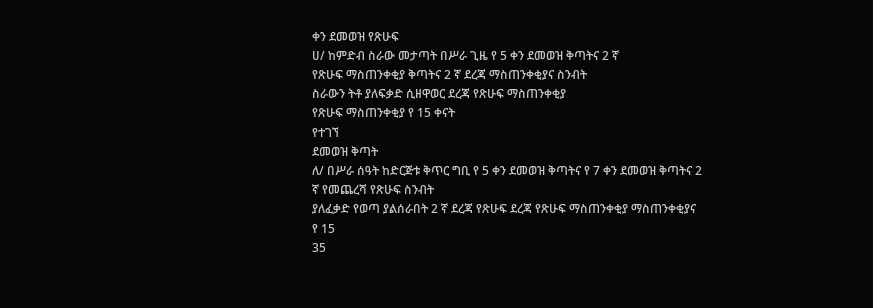ቀን ደመወዝ የጽሁፍ
ሀ/ ከምድብ ስራው መታጣት በሥራ ጊዜ የ 5 ቀን ደመወዝ ቅጣትና 2 ኛ
የጽሁፍ ማስጠንቀቂያ ቅጣትና 2 ኛ ደረጃ ማስጠንቀቂያና ስንብት
ስራውን ትቶ ያለፍቃድ ሲዘዋወር ደረጃ የጽሁፍ ማስጠንቀቂያ
የጽሁፍ ማስጠንቀቂያ የ 15 ቀናት
የተገኘ
ደመወዝ ቅጣት
ለ/ በሥራ ሰዓት ከድርጅቱ ቅጥር ግቢ የ 5 ቀን ደመወዝ ቅጣትና የ 7 ቀን ደመወዝ ቅጣትና 2 ኛ የመጨረሻ የጽሁፍ ስንብት
ያለፈቃድ የወጣ ያልሰራበት 2 ኛ ደረጃ የጽሁፍ ደረጃ የጽሁፍ ማስጠንቀቂያ ማስጠንቀቂያና የ 15
35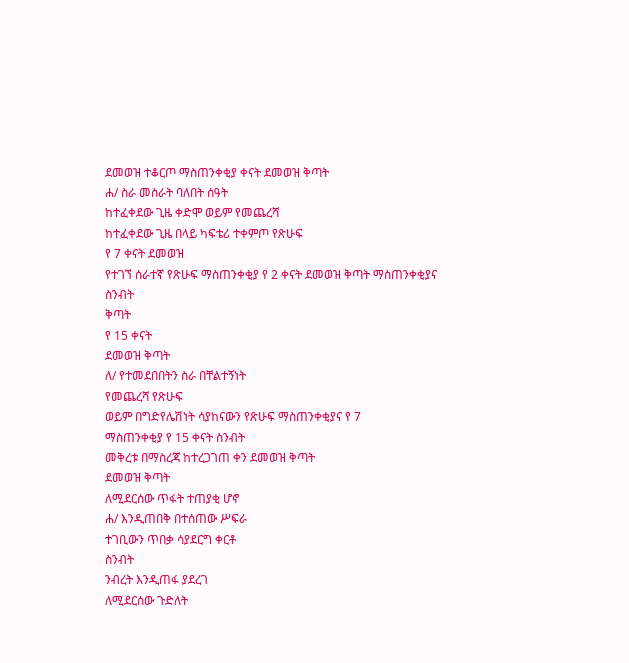ደመወዝ ተቆርጦ ማስጠንቀቂያ ቀናት ደመወዝ ቅጣት
ሐ/ ስራ መስራት ባለበት ሰዓት
ከተፈቀደው ጊዜ ቀድሞ ወይም የመጨረሻ
ከተፈቀደው ጊዜ በላይ ካፍቴሪ ተቀምጦ የጽሁፍ
የ 7 ቀናት ደመወዝ
የተገኘ ሰራተኛ የጽሁፍ ማስጠንቀቂያ የ 2 ቀናት ደመወዝ ቅጣት ማስጠንቀቂያና ስንብት
ቅጣት
የ 15 ቀናት
ደመወዝ ቅጣት
ለ/ የተመደበበትን ስራ በቸልተኝነት
የመጨረሻ የጽሁፍ
ወይም በግድየሌሽነት ሳያከናውን የጽሁፍ ማስጠንቀቂያና የ 7
ማስጠንቀቂያ የ 15 ቀናት ስንብት
መቅረቱ በማስረጃ ከተረጋገጠ ቀን ደመወዝ ቅጣት
ደመወዝ ቅጣት
ለሚደርሰው ጥፋት ተጠያቂ ሆኖ
ሐ/ እንዲጠበቅ በተሰጠው ሥፍራ
ተገቢውን ጥበቃ ሳያደርግ ቀርቶ
ስንብት
ንብረት እንዲጠፋ ያደረገ
ለሚደርሰው ጉድለት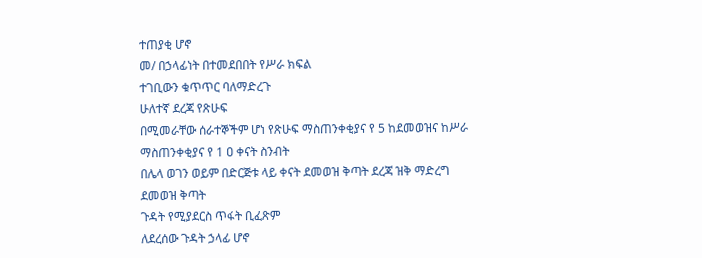ተጠያቂ ሆኖ
መ/ በኃላፊነት በተመደበበት የሥራ ክፍል
ተገቢውን ቁጥጥር ባለማድረጉ
ሁለተኛ ደረጃ የጽሁፍ
በሚመራቸው ሰራተኞችም ሆነ የጽሁፍ ማስጠንቀቂያና የ 5 ከደመወዝና ከሥራ
ማስጠንቀቂያና የ 1 ዐ ቀናት ስንብት
በሌላ ወገን ወይም በድርጅቱ ላይ ቀናት ደመወዝ ቅጣት ደረጃ ዝቅ ማድረግ
ደመወዝ ቅጣት
ጉዳት የሚያደርስ ጥፋት ቢፈጽም
ለደረሰው ጉዳት ኃላፊ ሆኖ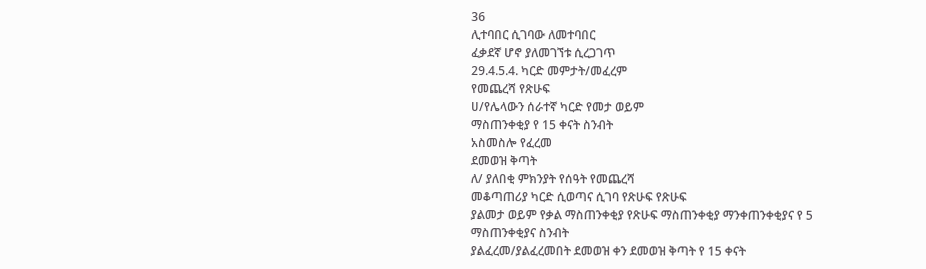36
ሊተባበር ሲገባው ለመተባበር
ፈቃደኛ ሆኖ ያለመገኘቱ ሲረጋገጥ
29.4.5.4. ካርድ መምታት/መፈረም
የመጨረሻ የጽሁፍ
ሀ/የሌላውን ሰራተኛ ካርድ የመታ ወይም
ማስጠንቀቂያ የ 15 ቀናት ስንብት
አስመስሎ የፈረመ
ደመወዝ ቅጣት
ለ/ ያለበቂ ምክንያት የሰዓት የመጨረሻ
መቆጣጠሪያ ካርድ ሲወጣና ሲገባ የጽሁፍ የጽሁፍ
ያልመታ ወይም የቃል ማስጠንቀቂያ የጽሁፍ ማስጠንቀቂያ ማንቀጠንቀቂያና የ 5 ማስጠንቀቂያና ስንብት
ያልፈረመ/ያልፈረመበት ደመወዝ ቀን ደመወዝ ቅጣት የ 15 ቀናት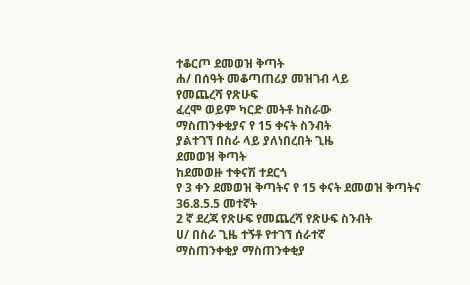ተቆርጦ ደመወዝ ቅጣት
ሐ/ በሰዓት መቆጣጠሪያ መዝገብ ላይ
የመጨረሻ የጽሁፍ
ፈረሞ ወይም ካርድ መትቶ ከስራው
ማስጠንቀቂያና የ 15 ቀናት ስንብት
ያልተገኘ በስራ ላይ ያለነበረበት ጊዜ
ደመወዝ ቅጣት
ከደመወዙ ተቀናሽ ተደርጎ
የ 3 ቀን ደመወዝ ቅጣትና የ 15 ቀናት ደመወዝ ቅጣትና
36.8.5.5 መተኛት
2 ኛ ደረጃ የጽሁፍ የመጨረሻ የጽሁፍ ስንብት
ሀ/ በስራ ጊዜ ተኝቶ የተገኘ ሰራተኛ
ማስጠንቀቂያ ማስጠንቀቂያ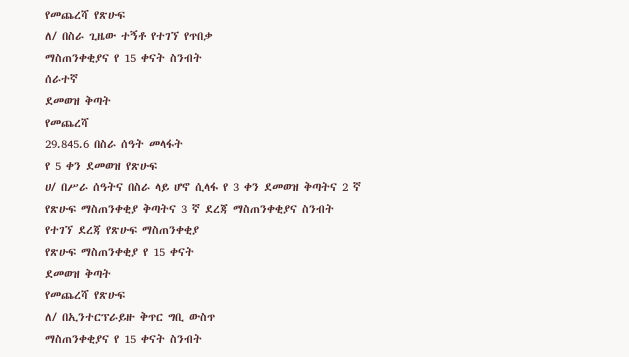የመጨረሻ የጽሁፍ
ለ/ በስራ ጊዜው ተኝቶ የተገኘ የጥበቃ
ማስጠንቀቂያና የ 15 ቀናት ስንብት
ሰራተኛ
ደመወዝ ቅጣት
የመጨረሻ
29.845.6 በስራ ሰዓት መላፋት
የ 5 ቀን ደመወዝ የጽሁፍ
ሀ/ በሥራ ሰዓትና በስራ ላይ ሆኖ ሲላፋ የ 3 ቀን ደመወዝ ቅጣትና 2 ኛ
የጽሁፍ ማስጠንቀቂያ ቅጣትና 3 ኛ ደረጃ ማስጠንቀቂያና ስንብት
የተገኘ ደረጃ የጽሁፍ ማስጠንቀቂያ
የጽሁፍ ማስጠንቀቂያ የ 15 ቀናት
ደመወዝ ቅጣት
የመጨረሻ የጽሁፍ
ለ/ በኢንተርፕራይዙ ቅጥር ግቢ ውስጥ
ማስጠንቀቂያና የ 15 ቀናት ስንብት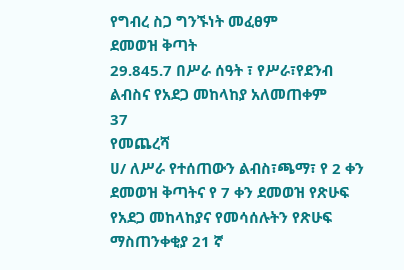የግብረ ስጋ ግንኙነት መፈፀም
ደመወዝ ቅጣት
29.845.7 በሥራ ሰዓት ፣ የሥራ፣የደንብ
ልብስና የአደጋ መከላከያ አለመጠቀም
37
የመጨረሻ
ሀ/ ለሥራ የተሰጠውን ልብስ፣ጫማ፣ የ 2 ቀን ደመወዝ ቅጣትና የ 7 ቀን ደመወዝ የጽሁፍ
የአደጋ መከላከያና የመሳሰሉትን የጽሁፍ ማስጠንቀቂያ 21 ኛ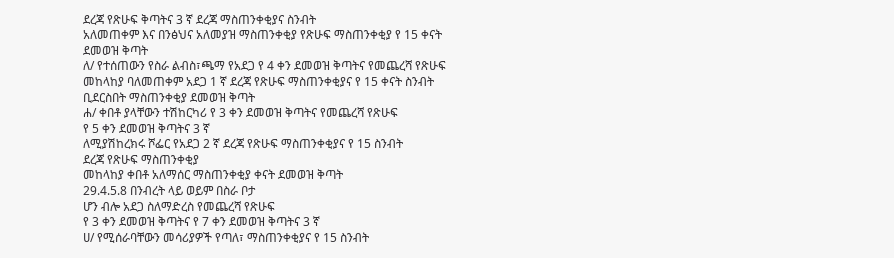ደረጃ የጽሁፍ ቅጣትና 3 ኛ ደረጃ ማስጠንቀቂያና ስንብት
አለመጠቀም እና በንፅህና አለመያዝ ማስጠንቀቂያ የጽሁፍ ማስጠንቀቂያ የ 15 ቀናት
ደመወዝ ቅጣት
ለ/ የተሰጠውን የስራ ልብስ፣ጫማ የአደጋ የ 4 ቀን ደመወዝ ቅጣትና የመጨረሻ የጽሁፍ
መከላከያ ባለመጠቀም አደጋ 1 ኛ ደረጃ የጽሁፍ ማስጠንቀቂያና የ 15 ቀናት ስንብት
ቢደርስበት ማስጠንቀቂያ ደመወዝ ቅጣት
ሐ/ ቀበቶ ያላቸውን ተሽከርካሪ የ 3 ቀን ደመወዝ ቅጣትና የመጨረሻ የጽሁፍ
የ 5 ቀን ደመወዝ ቅጣትና 3 ኛ
ለሚያሽከረክሩ ሾፌር የአደጋ 2 ኛ ደረጃ የጽሁፍ ማስጠንቀቂያና የ 15 ስንብት
ደረጃ የጽሁፍ ማስጠንቀቂያ
መከላከያ ቀበቶ አለማሰር ማስጠንቀቂያ ቀናት ደመወዝ ቅጣት
29.4.5.8 በንብረት ላይ ወይም በስራ ቦታ
ሆን ብሎ አደጋ ስለማድረስ የመጨረሻ የጽሁፍ
የ 3 ቀን ደመወዝ ቅጣትና የ 7 ቀን ደመወዝ ቅጣትና 3 ኛ
ሀ/ የሚሰራባቸውን መሳሪያዎች የጣለ፣ ማስጠንቀቂያና የ 15 ስንብት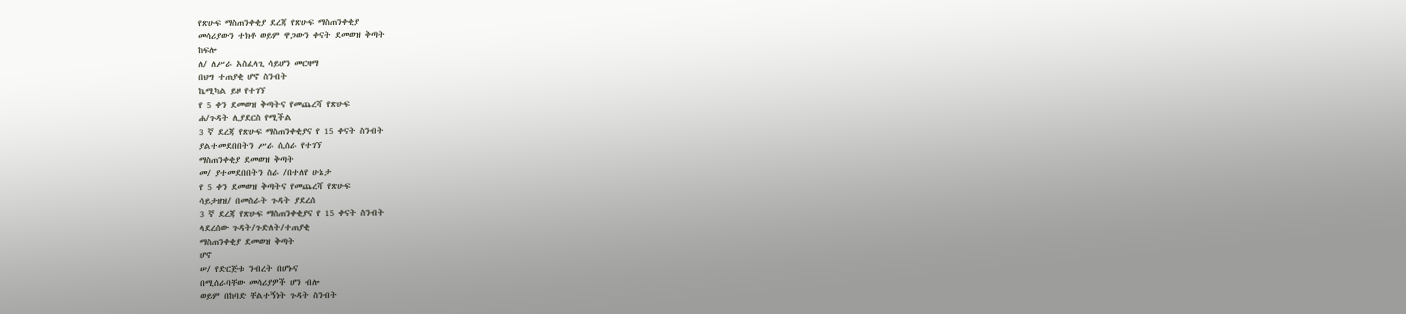የጽሁፍ ማስጠንቀቂያ ደረጃ የጽሁፍ ማስጠንቀቂያ
መሳሪያውን ተክቶ ወይም ዋጋውን ቀናት ደመወዝ ቅጣት
ከፍሎ
ለ/ ለሥራ አስፈላጊ ሳይሆን መርዛማ
በህግ ተጠያቂ ሆኖ ስንብት
ኬሚካል ይዞ የተገኘ
የ 5 ቀን ደመወዝ ቅጣትና የመጨረሻ የጽሁፍ
ሐ/ጉዳት ሊያደርስ የሚችል
3 ኛ ደረጃ የጽሁፍ ማስጠንቀቂያና የ 15 ቀናት ስንብት
ያልተመደበበትን ሥራ ሲሰራ የተገኘ
ማስጠንቀቂያ ደመወዝ ቅጣት
መ/ ያተመደበበትን ስራ /በተለየ ሁኔታ
የ 5 ቀን ደመወዝ ቅጣትና የመጨረሻ የጽሁፍ
ሳይታዘዝ/ በመስራት ጉዳት ያደረሰ
3 ኛ ደረጃ የጽሁፍ ማስጠንቀቂያና የ 15 ቀናት ስንብት
ላደረሰው ጉዳት/ጉድለት/ተጠያቂ
ማስጠንቀቂያ ደመወዝ ቅጣት
ሆኖ
ሠ/ የድርጅቱ ንብረት በሆኑና
በሚሰራባቸው መሳሪያዎች ሆን ብሎ
ወይም በከባድ ቸልተኝነት ጉዳት ስንብት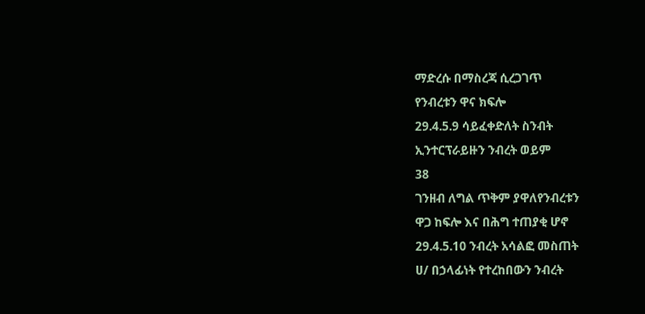ማድረሱ በማስረጃ ሲረጋገጥ
የንብረቱን ዋና ክፍሎ
29.4.5.9 ሳይፈቀድለት ስንብት
ኢንተርፕራይዙን ንብረት ወይም
38
ገንዘብ ለግል ጥቅም ያዋለየንብረቱን
ዋጋ ከፍሎ እና በሕግ ተጠያቂ ሆኖ
29.4.5.10 ንብረት አሳልፎ መስጠት
ሀ/ በኃላፊነት የተረከበውን ንብረት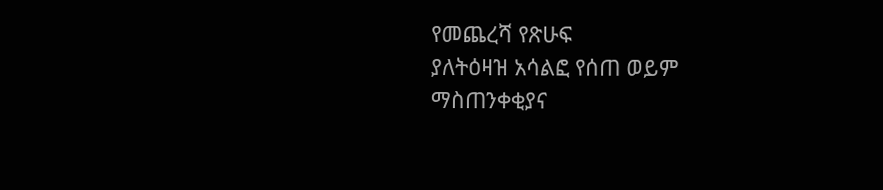የመጨረሻ የጽሁፍ
ያለትዕዛዝ አሳልፎ የሰጠ ወይም
ማስጠንቀቂያና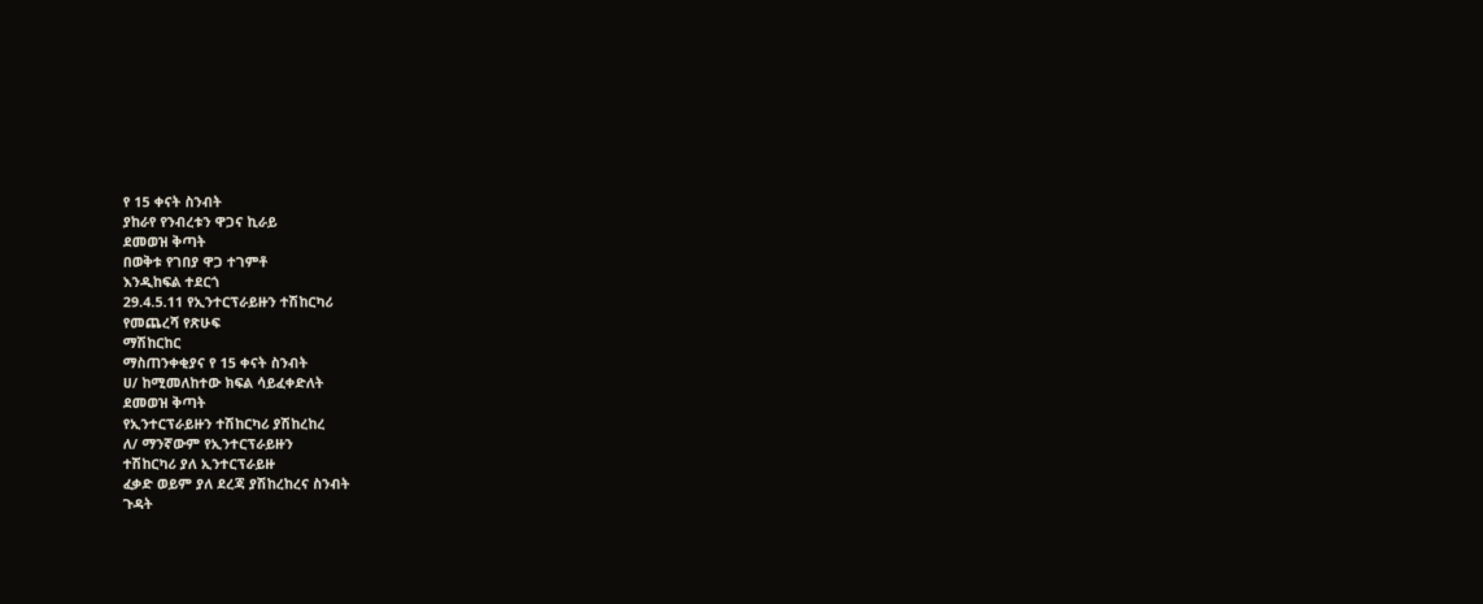የ 15 ቀናት ስንብት
ያከራየ የንብረቱን ዋጋና ኪራይ
ደመወዝ ቅጣት
በወቅቱ የገበያ ዋጋ ተገምቶ
እንዲከፍል ተደርጎ
29.4.5.11 የኢንተርፕራይዙን ተሽከርካሪ
የመጨረሻ የጽሁፍ
ማሽከርከር
ማስጠንቀቂያና የ 15 ቀናት ስንብት
ሀ/ ከሚመለከተው ክፍል ሳይፈቀድለት
ደመወዝ ቅጣት
የኢንተርፕራይዙን ተሽከርካሪ ያሽከረከረ
ለ/ ማንኛውም የኢንተርፕራይዙን
ተሽከርካሪ ያለ ኢንተርፕራይዙ
ፈቃድ ወይም ያለ ደረጃ ያሽከረከረና ስንብት
ጉዳት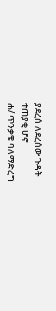ያደረሰ ለደረሰው ጉዳት
ተጠያቂ ሆኖ
ሐ/ ጥንቃቄ ባለማድረግ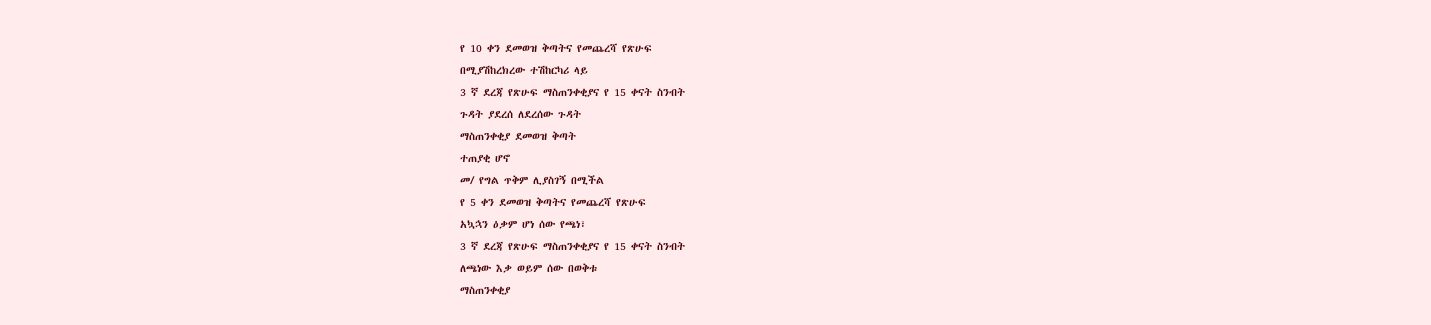የ 10 ቀን ደመወዝ ቅጣትና የመጨረሻ የጽሁፍ
በሚያሽከረክረው ተሽከርካሪ ላይ
3 ኛ ደረጃ የጽሁፍ ማስጠንቀቂያና የ 15 ቀናት ስንብት
ጉዳት ያደረሰ ለደረሰው ጉዳት
ማስጠንቀቂያ ደመወዝ ቅጣት
ተጠያቂ ሆኖ
መ/ የግል ጥቅም ሊያስገኝ በሚችል
የ 5 ቀን ደመወዝ ቅጣትና የመጨረሻ የጽሁፍ
አኳኋን ዕቃም ሆነ ሰው የጫነ፣
3 ኛ ደረጃ የጽሁፍ ማስጠንቀቂያና የ 15 ቀናት ስንብት
ለጫነው እቃ ወይም ሰው በወቅቱ
ማስጠንቀቂያ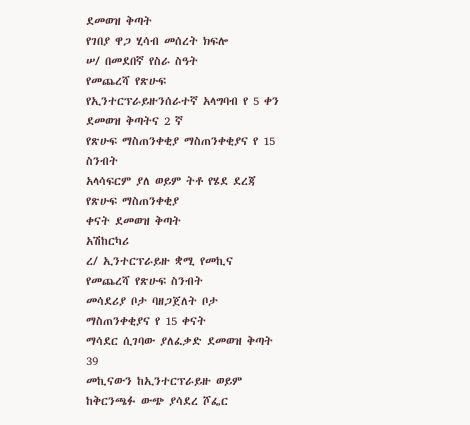ደመወዝ ቅጣት
የገበያ ዋጋ ሂሳብ መሰረት ክፍሎ
ሠ/ በመደበኛ የስራ ስዓት
የመጨረሻ የጽሁፍ
የኢንተርፕራይዙንሰራተኛ አላግባብ የ 5 ቀን ደመወዝ ቅጣትና 2 ኛ
የጽሁፍ ማስጠንቀቂያ ማስጠንቀቂያና የ 15 ስንብት
አላሳፍርም ያለ ወይም ትቶ የሄደ ደረጃ የጽሁፍ ማስጠንቀቂያ
ቀናት ደመወዝ ቅጣት
አሽከርካሪ
ረ/ ኢንተርፕራይዙ ቋሚ የመኪና የመጨረሻ የጽሁፍ ስንብት
መሳደሪያ ቦታ ባዘጋጀለት ቦታ ማስጠንቀቂያና የ 15 ቀናት
ማሳደር ሲገባው ያለፈቃድ ደመወዝ ቅጣት
39
መኪናውን ከኢንተርፕራይዙ ወይም
ከቅርንጫፉ ውጭ ያሳደረ ሾፌር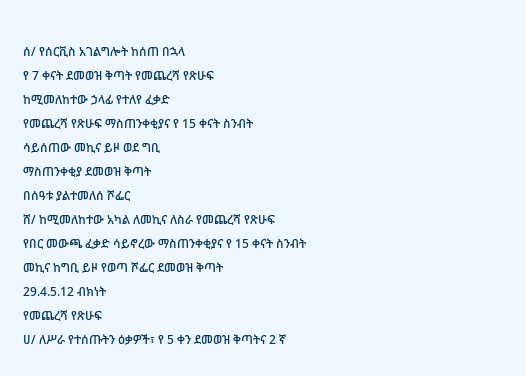ሰ/ የሰርቪስ አገልግሎት ከሰጠ በኋላ
የ 7 ቀናት ደመወዝ ቅጣት የመጨረሻ የጽሁፍ
ከሚመለከተው ኃላፊ የተለየ ፈቃድ
የመጨረሻ የጽሁፍ ማስጠንቀቂያና የ 15 ቀናት ስንብት
ሳይሰጠው መኪና ይዞ ወደ ግቢ
ማስጠንቀቂያ ደመወዝ ቅጣት
በሰዓቱ ያልተመለሰ ሾፌር
ሸ/ ከሚመለከተው አካል ለመኪና ለስራ የመጨረሻ የጽሁፍ
የበር መውጫ ፈቃድ ሳይኖረው ማስጠንቀቂያና የ 15 ቀናት ስንብት
መኪና ከግቢ ይዞ የወጣ ሾፌር ደመወዝ ቅጣት
29.4.5.12 ብክነት
የመጨረሻ የጽሁፍ
ሀ/ ለሥራ የተሰጡትን ዕቃዎች፣ የ 5 ቀን ደመወዝ ቅጣትና 2 ኛ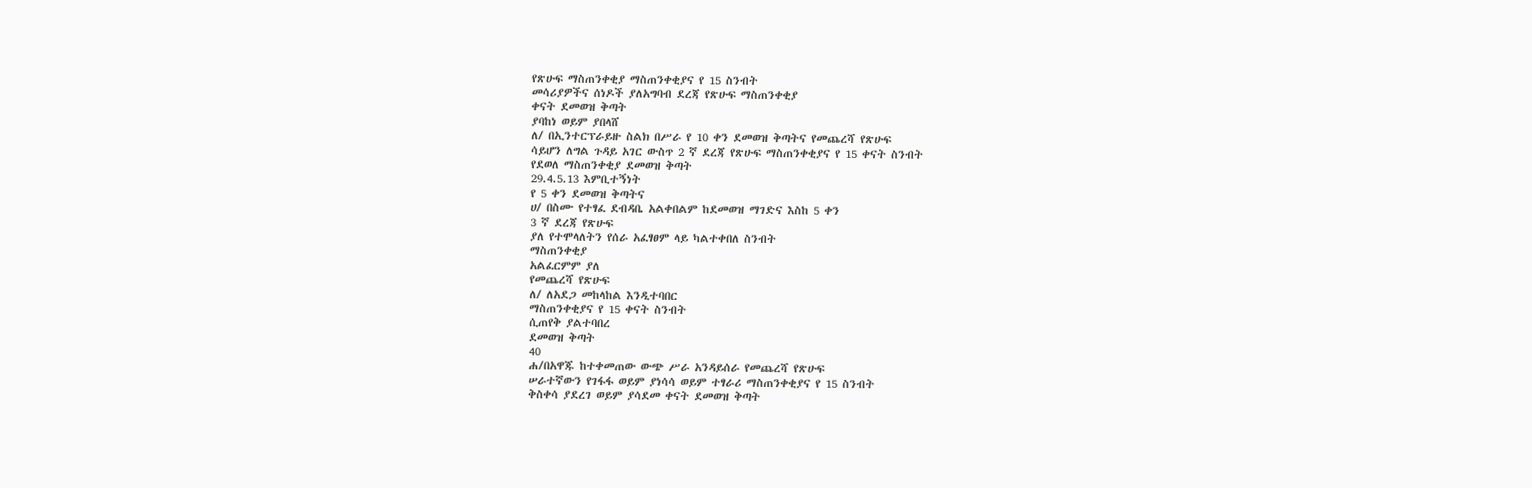የጽሁፍ ማስጠንቀቂያ ማስጠንቀቂያና የ 15 ስንብት
መሳሪያዎችና ሰነዶች ያለአግባብ ደረጃ የጽሁፍ ማስጠንቀቂያ
ቀናት ደመወዝ ቅጣት
ያባከነ ወይም ያበላሸ
ለ/ በኢንተርፕራይዙ ስልክ በሥራ የ 10 ቀን ደመወዝ ቅጣትና የመጨረሻ የጽሁፍ
ሳይሆን ለግል ጉዳይ አገር ውስጥ 2 ኛ ደረጃ የጽሁፍ ማስጠንቀቂያና የ 15 ቀናት ስንብት
የደወለ ማስጠንቀቂያ ደመወዝ ቅጣት
29.4.5.13 እምቢተኝነት
የ 5 ቀን ደመወዝ ቅጣትና
ሀ/ በስሙ የተፃፈ ደብዳቤ አልቀበልም ከደመወዝ ማገድና እስከ 5 ቀን
3 ኛ ደረጃ የጽሁፍ
ያለ የተሞላለትን የሰራ አፈፃፀም ላይ ካልተቀበለ ስንብት
ማስጠንቀቂያ
አልፈርምም ያለ
የመጨረሻ የጽሁፍ
ለ/ ለአደጋ መከላከል እንዲተባበር
ማስጠንቀቂያና የ 15 ቀናት ስንብት
ሲጠየቅ ያልተባበረ
ደመወዝ ቅጣት
40
ሐ/በአዋጁ ከተቀመጠው ውጭ ሥራ አንዳይሰራ የመጨረሻ የጽሁፍ
ሠራተኛውን የገፋፋ ወይም ያነሳሳ ወይም ተፃራሪ ማስጠንቀቂያና የ 15 ስንብት
ቅስቀሳ ያደረገ ወይም ያሳደመ ቀናት ደመወዝ ቅጣት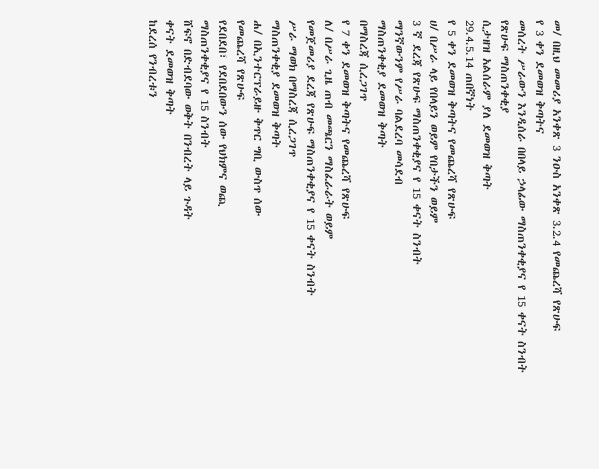መ/ በዚህ መመሪያ አንቀጽ 3 ንዑስ አንቀጽ 3.2.4 የመጨረሻ የጽሁፍ
የ 3 ቀን ደመወዝ ቅጣትና
መሰረት ሥራውን እንዲሰራ በበላይ ኃላፊው ማስጠንቀቂያና የ 15 ቀናት ስንብት
የጽሁፍ ማስጠንቀቂያ
ሲታዘዝ አልሰራም ያለ ደመወዝ ቅጣት
29.4.5.14 ጠበኛነት
የ 5 ቀን ደመወዝ ቅጣትና የመጨረሻ የጽሁፍ
ሀ/ በሥራ ላይ የበላይን ወይም የበታችን ወይም
3 ኛ ደረጃ የጽሁፍ ማስጠንቀቂያና የ 15 ቀናት ስንብት
ማንኛውንም የሥራ ባልደረባ መሳደብ
ማስጠንቀቂያ ደመወዝ ቅጣት
በማስረጃ ሲረጋገጥ
የ 7 ቀን ደመወዝ ቅጣትና የመጨረሻ የጽሁፍ
ለ/ በሥራ ጊዜ ጠብ መጫርን ማስፈራራት ወይም
የመጀመሪያ ደረጃ የጽሁፍ ማስጠንቀቂያና የ 15 ቀናት ስንብት
ሥራ ማወክ በማስረጃ ሲረጋገጥ
ማስጠንቀቂያ ደመወዝ ቅጣት
ሐ/ በኢንተርፕራይዙ ቅጥር ግቢ ውስጥ ሰው
የመጨረሻ የጽሁፍ
የደበደበ፣ የደበደበውን ሰው የህክምና ወጪ
ማስጠንቀቂያና የ 15 ስንብት
ሸፍኖ በድብደባው ወቅት በንብረት ላይ ጉዳት
ቀናት ደመወዝ ቅጣት
ከደረሰ የንብረቱን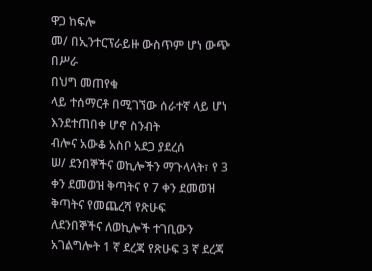ዋጋ ከፍሎ
መ/ በኢንተርፕራይዙ ውስጥም ሆነ ውጭ በሥራ
በህግ መጠየቁ
ላይ ተሰማርቶ በሚገኘው ሰራተኛ ላይ ሆነ
እንደተጠበቀ ሆኖ ስንብት
ብሎና አውቆ አስቦ አደጋ ያደረሰ
ሠ/ ደንበኞችና ወኪሎችን ማጉላላት፣ የ 3 ቀን ደመወዝ ቅጣትና የ 7 ቀን ደመወዝ ቅጣትና የመጨረሻ የጽሁፍ
ለደንበኞችና ለወኪሎች ተገቢውን አገልግሎት 1 ኛ ደረጃ የጽሁፍ 3 ኛ ደረጃ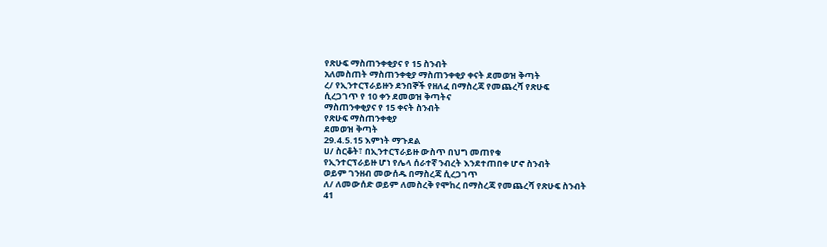የጽሁፍ ማስጠንቀቂያና የ 15 ስንብት
አለመስጠት ማስጠንቀቂያ ማስጠንቀቂያ ቀናት ደመወዝ ቅጣት
ረ/ የኢንተርፕራይዙን ደንበኞች የዘለፈ በማስረጃ የመጨረሻ የጽሁፍ
ሲረጋገጥ የ 10 ቀን ደመወዝ ቅጣትና
ማስጠንቀቂያና የ 15 ቀናት ስንብት
የጽሁፍ ማስጠንቀቂያ
ደመወዝ ቅጣት
29.4.5.15 እምነት ማጉደል
ሀ/ ስርቆት፣ በኢንተርፕራይዙ ውስጥ በህግ መጠየቁ
የኢንተርፕራይዙ ሆነ የሌላ ሰራተኛ ንብረት እንደተጠበቀ ሆኖ ስንብት
ወይም ገንዘብ መውሰዱ በማስረጃ ሲረጋገጥ
ለ/ ለመውሰድ ወይም ለመስረቅ የሞከረ በማስረጃ የመጨረሻ የጽሁፍ ስንብት
41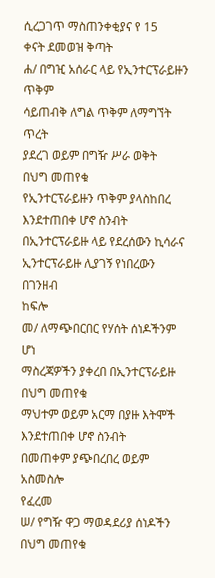ሲረጋገጥ ማስጠንቀቂያና የ 15
ቀናት ደመወዝ ቅጣት
ሐ/ በግዢ አሰራር ላይ የኢንተርፕራይዙን ጥቅም
ሳይጠብቅ ለግል ጥቅም ለማግኘት ጥረት
ያደረገ ወይም በግዥ ሥራ ወቅት
በህግ መጠየቁ
የኢንተርፕራይዙን ጥቅም ያላስከበረ
እንደተጠበቀ ሆኖ ስንብት
በኢንተርፕራይዙ ላይ የደረሰውን ኪሳራና
ኢንተርፕራይዙ ሊያገኝ የነበረውን በገንዘብ
ከፍሎ
መ/ ለማጭበርበር የሃሰት ሰነዶችንም ሆነ
ማስረጃዎችን ያቀረበ በኢንተርፕራይዙ
በህግ መጠየቁ
ማህተም ወይም አርማ በያዙ እትሞች
እንደተጠበቀ ሆኖ ስንብት
በመጠቀም ያጭበረበረ ወይም አስመስሎ
የፈረመ
ሠ/ የግዥ ዋጋ ማወዳደሪያ ሰነዶችን
በህግ መጠየቁ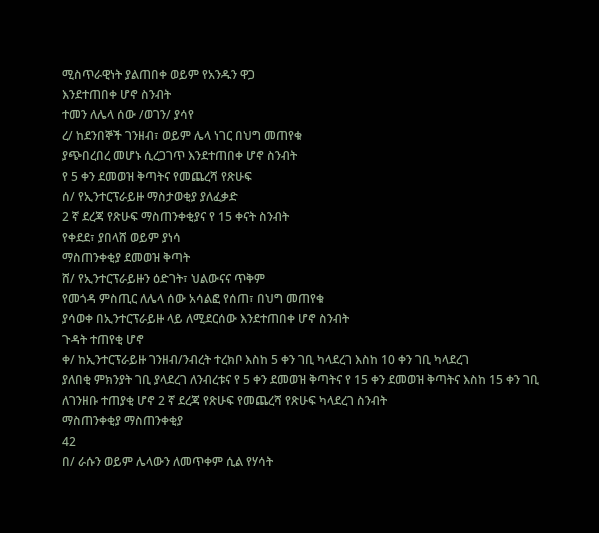ሚስጥራዊነት ያልጠበቀ ወይም የአንዱን ዋጋ
እንደተጠበቀ ሆኖ ስንብት
ተመን ለሌላ ሰው /ወገን/ ያሳየ
ረ/ ከደንበኞች ገንዘብ፣ ወይም ሌላ ነገር በህግ መጠየቁ
ያጭበረበረ መሆኑ ሲረጋገጥ እንደተጠበቀ ሆኖ ስንብት
የ 5 ቀን ደመወዝ ቅጣትና የመጨረሻ የጽሁፍ
ሰ/ የኢንተርፕራይዙ ማስታወቂያ ያለፈቃድ
2 ኛ ደረጃ የጽሁፍ ማስጠንቀቂያና የ 15 ቀናት ስንብት
የቀደደ፣ ያበላሸ ወይም ያነሳ
ማስጠንቀቂያ ደመወዝ ቅጣት
ሸ/ የኢንተርፕራይዙን ዕድገት፣ ህልውናና ጥቅም
የመጎዳ ምስጢር ለሌላ ሰው አሳልፎ የሰጠ፣ በህግ መጠየቁ
ያሳወቀ በኢንተርፕራይዙ ላይ ለሚደርሰው እንደተጠበቀ ሆኖ ስንብት
ጉዳት ተጠየቂ ሆኖ
ቀ/ ከኢንተርፕራይዙ ገንዘብ/ንብረት ተረክቦ እስከ 5 ቀን ገቢ ካላደረገ እስከ 10 ቀን ገቢ ካላደረገ
ያለበቂ ምክንያት ገቢ ያላደረገ ለንብረቱና የ 5 ቀን ደመወዝ ቅጣትና የ 15 ቀን ደመወዝ ቅጣትና እስከ 15 ቀን ገቢ
ለገንዘቡ ተጠያቂ ሆኖ 2 ኛ ደረጃ የጽሁፍ የመጨረሻ የጽሁፍ ካላደረገ ስንብት
ማስጠንቀቂያ ማስጠንቀቂያ
42
በ/ ራሱን ወይም ሌላውን ለመጥቀም ሲል የሃሳት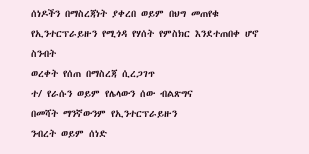ሰነዶችን በማስረጃነት ያቀረበ ወይም በህግ መጠየቁ
የኢንተርፕራይዙን የሚጎዳ የሃሰት የምስክር እንደተጠበቀ ሆኖ ስንብት
ወረቀት የሰጠ በማስረጃ ሲረጋገጥ
ተ/ የራሱን ወይም የሌላውን ሰው ብልጽግና
በመሻት ማንኛውንም የኢንተርፕራይዙን
ንብረት ወይም ሰነድ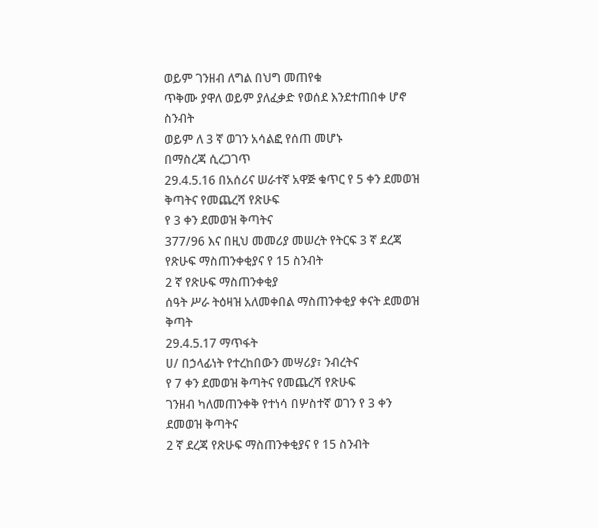ወይም ገንዘብ ለግል በህግ መጠየቁ
ጥቅሙ ያዋለ ወይም ያለፈቃድ የወሰደ እንደተጠበቀ ሆኖ ስንብት
ወይም ለ 3 ኛ ወገን አሳልፎ የሰጠ መሆኑ
በማስረጃ ሲረጋገጥ
29.4.5.16 በአሰሪና ሠራተኛ አዋጅ ቁጥር የ 5 ቀን ደመወዝ ቅጣትና የመጨረሻ የጽሁፍ
የ 3 ቀን ደመወዝ ቅጣትና
377/96 እና በዚህ መመሪያ መሠረት የትርፍ 3 ኛ ደረጃ የጽሁፍ ማስጠንቀቂያና የ 15 ስንብት
2 ኛ የጽሁፍ ማስጠንቀቂያ
ሰዓት ሥራ ትዕዛዝ አለመቀበል ማስጠንቀቂያ ቀናት ደመወዝ ቅጣት
29.4.5.17 ማጥፋት
ሀ/ በኃላፊነት የተረከበውን መሣሪያ፣ ንብረትና
የ 7 ቀን ደመወዝ ቅጣትና የመጨረሻ የጽሁፍ
ገንዘብ ካለመጠንቀቅ የተነሳ በሦስተኛ ወገን የ 3 ቀን ደመወዝ ቅጣትና
2 ኛ ደረጃ የጽሁፍ ማስጠንቀቂያና የ 15 ስንብት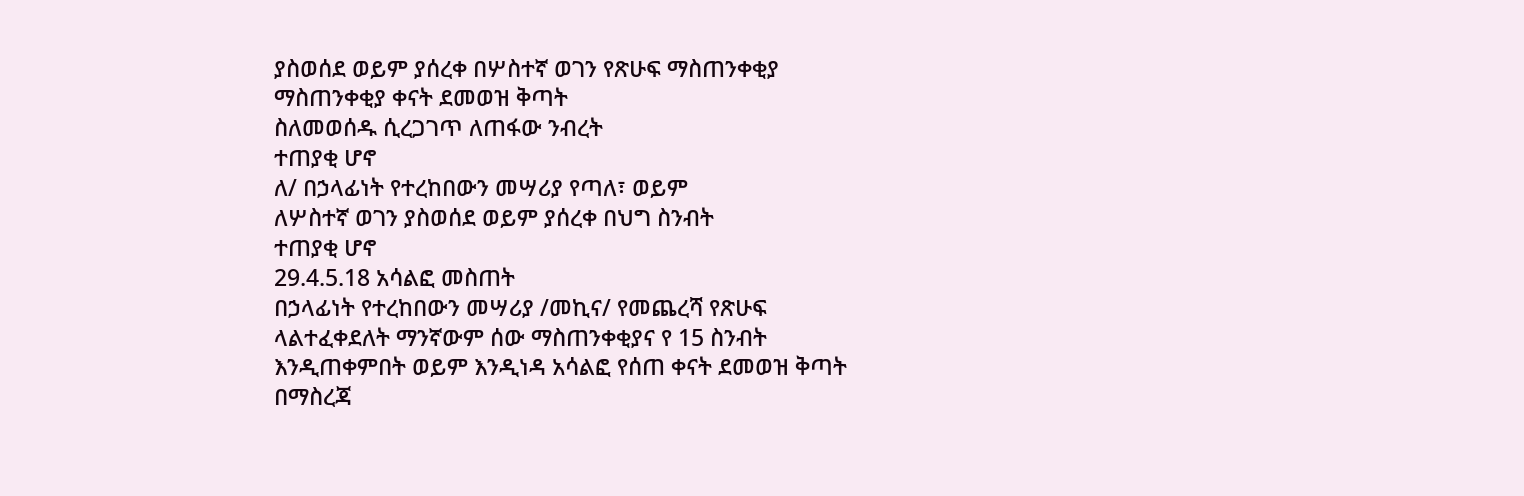ያስወሰደ ወይም ያሰረቀ በሦስተኛ ወገን የጽሁፍ ማስጠንቀቂያ
ማስጠንቀቂያ ቀናት ደመወዝ ቅጣት
ስለመወሰዱ ሲረጋገጥ ለጠፋው ንብረት
ተጠያቂ ሆኖ
ለ/ በኃላፊነት የተረከበውን መሣሪያ የጣለ፣ ወይም
ለሦስተኛ ወገን ያስወሰደ ወይም ያሰረቀ በህግ ስንብት
ተጠያቂ ሆኖ
29.4.5.18 አሳልፎ መስጠት
በኃላፊነት የተረከበውን መሣሪያ /መኪና/ የመጨረሻ የጽሁፍ
ላልተፈቀደለት ማንኛውም ሰው ማስጠንቀቂያና የ 15 ስንብት
እንዲጠቀምበት ወይም እንዲነዳ አሳልፎ የሰጠ ቀናት ደመወዝ ቅጣት
በማስረጃ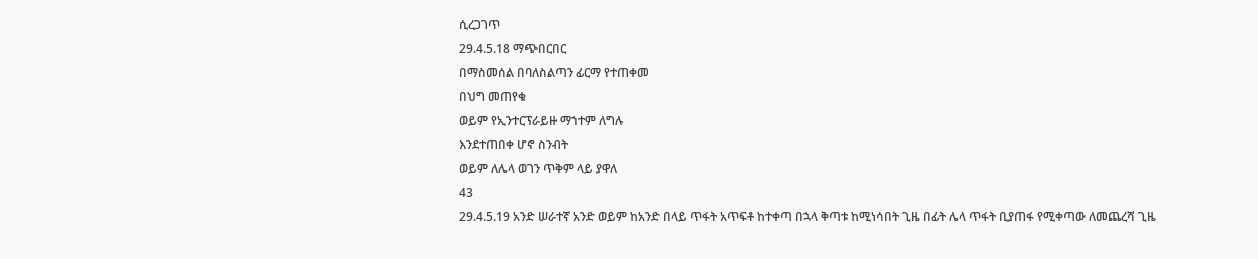ሲረጋገጥ
29.4.5.18 ማጭበርበር
በማስመሰል በባለስልጣን ፊርማ የተጠቀመ
በህግ መጠየቁ
ወይም የኢንተርፕራይዙ ማኀተም ለግሉ
እንደተጠበቀ ሆኖ ስንብት
ወይም ለሌላ ወገን ጥቅም ላይ ያዋለ
43
29.4.5.19 አንድ ሠራተኛ አንድ ወይም ከአንድ በላይ ጥፋት አጥፍቶ ከተቀጣ በኋላ ቅጣቱ ከሚነሳበት ጊዜ በፊት ሌላ ጥፋት ቢያጠፋ የሚቀጣው ለመጨረሻ ጊዜ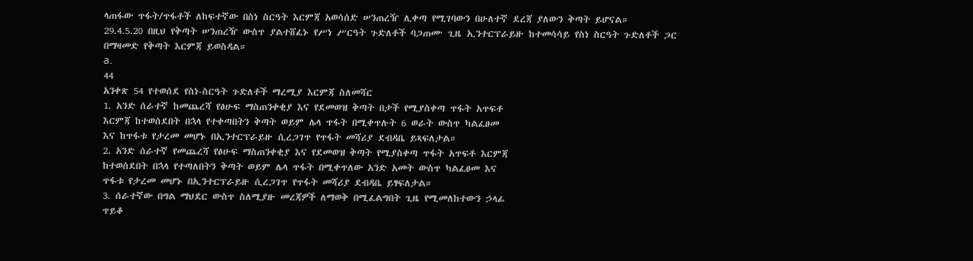ላጠፋው ጥፋት/ጥፋቶች ለከፍተኛው በስነ ስርዓት እርምጃ አወሳሰድ ሠንጠረዥ ሊቀጣ የሚገባውን በሁለተኛ ደረጃ ያለውን ቅጣት ይሆናል።
29.4.5.20 በዚህ የቅጣት ሠንጠረዥ ውስጥ ያልተሸፈኑ የሥነ ሥርዓት ጉድለቶች ባጋጠሙ ጊዜ ኢንተርፕራይዙ ከተመሳሳይ የስነ ስርዓት ጉድለቶች ጋር
በማዛመድ የቅጣት እርምጃ ይወስዳል።
a.
44
አንቀጽ 54 የተወሰደ የስነ-ስርዓት ጉድለቶች ማረሚያ እርምጃ ስለመሻር
1. አንድ ሰራተኛ ከመጨረሻ የፅሁፍ ማስጠንቀቂያ እና የደመወዝ ቅጣት በታች የሚያስቀጣ ጥፋት አጥፍቶ
እርምጃ ከተወሰደበት በኋላ የተቀጣበትን ቅጣት ወይም ሌላ ጥፋት በሚቀጥሉት 6 ወራት ውስጥ ካልፈፀመ
እና ከጥፋቱ የታረመ መሆኑ በኢንተርፕራይዙ ሲረጋገጥ የጥፋት መሻሪያ ደብዳቤ ይጻፍለታል።
2. አንድ ሰራተኛ የመጨረሻ የፅሁፍ ማስጠንቀቂያ እና የደመወዝ ቅጣት የሚያስቀጣ ጥፋት አጥፍቶ እርምጃ
ከተወሰደበት በኋላ የተጣለበትን ቅጣት ወይም ሌላ ጥፋት በሚቀጥለው አንድ አመት ውስጥ ካልፈፀመ እና
ጥፋቱ የታረመ መሆኑ በኢንተርፕራይዙ ሲረጋገጥ የጥፋት መሻሪያ ደብዳቤ ይፃፍለታል።
3. ሰራተኛው በግል ማህደር ውስጥ ስለሚያዙ መረጃዎች ለማወቅ በሚፈልግበት ጊዜ የሚመለከተውን ኃላፊ
ጥይቆ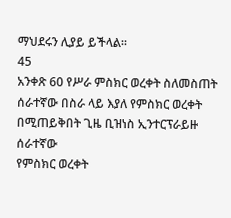ማህደሩን ሊያይ ይችላል።
45
አንቀጽ 60 የሥራ ምስክር ወረቀት ስለመስጠት
ሰራተኛው በስራ ላይ እያለ የምስክር ወረቀት በሚጠይቅበት ጊዜ ቢዝነስ ኢንተርፕራይዙ ሰራተኛው
የምስክር ወረቀት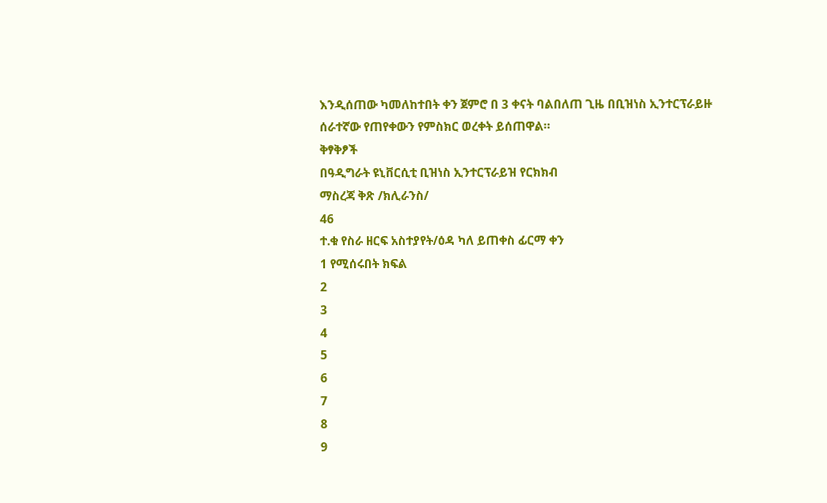እንዲሰጠው ካመለከተበት ቀን ጀምሮ በ 3 ቀናት ባልበለጠ ጊዜ በቢዝነስ ኢንተርፕራይዙ
ሰራተኛው የጠየቀውን የምስክር ወረቀት ይሰጠዋል።
ቅፃቅፆች
በዓዲግራት ዩኒቨርሲቲ ቢዝነስ ኢንተርፕራይዝ የርክክብ
ማስረጃ ቅጽ /ክሊራንስ/
46
ተ.ቁ የስራ ዘርፍ አስተያየት/ዕዳ ካለ ይጠቀስ ፊርማ ቀን
1 የሚሰሩበት ክፍል
2
3
4
5
6
7
8
9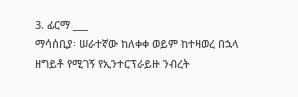3. ፊርማ ___
ማሳሰቢያ፡ ሠራተኛው ከለቀቀ ወይም ከተዛወረ በኋላ ዘግይቶ የሚገኝ የኢንተርፕራይዙ ንብረት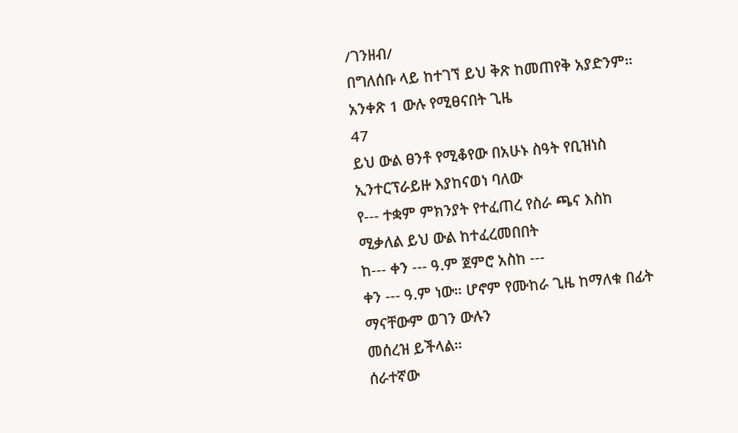/ገንዘብ/
በግለሰቡ ላይ ከተገኘ ይህ ቅጽ ከመጠየቅ አያድንም።
አንቀጽ 1 ውሉ የሚፀናበት ጊዜ
47
ይህ ውል ፀንቶ የሚቆየው በአሁኑ ስዓት የቢዝነስ ኢንተርፕራይዙ እያከናወነ ባለው
የ--- ተቋም ምክንያት የተፈጠረ የስራ ጫና እስከ ሚቃለል ይህ ውል ከተፈረመበበት
ከ--- ቀን --- ዓ.ም ጀምሮ አስከ ---
ቀን --- ዓ.ም ነው። ሆኖም የሙከራ ጊዜ ከማለቁ በፊት ማናቸውም ወገን ውሉን
መሰረዝ ይችላል።
ሰራተኛው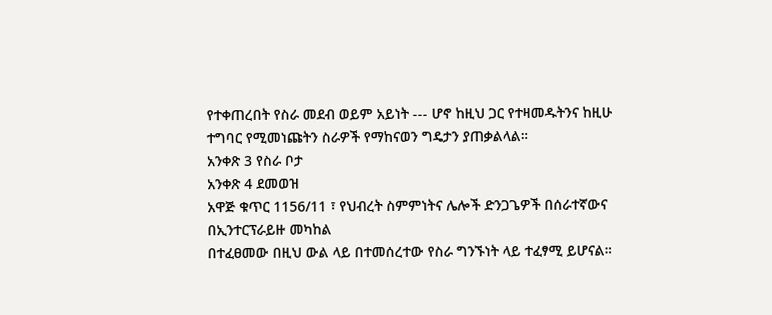የተቀጠረበት የስራ መደብ ወይም አይነት --- ሆኖ ከዚህ ጋር የተዛመዱትንና ከዚሁ
ተግባር የሚመነጩትን ስራዎች የማከናወን ግዴታን ያጠቃልላል።
አንቀጽ 3 የስራ ቦታ
አንቀጽ 4 ደመወዝ
አዋጅ ቁጥር 1156/11 ፣ የህብረት ስምምነትና ሌሎች ድንጋጌዎች በሰራተኛውና በኢንተርፕራይዙ መካከል
በተፈፀመው በዚህ ውል ላይ በተመሰረተው የስራ ግንኙነት ላይ ተፈፃሚ ይሆናል።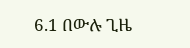6.1 በውሉ ጊዜ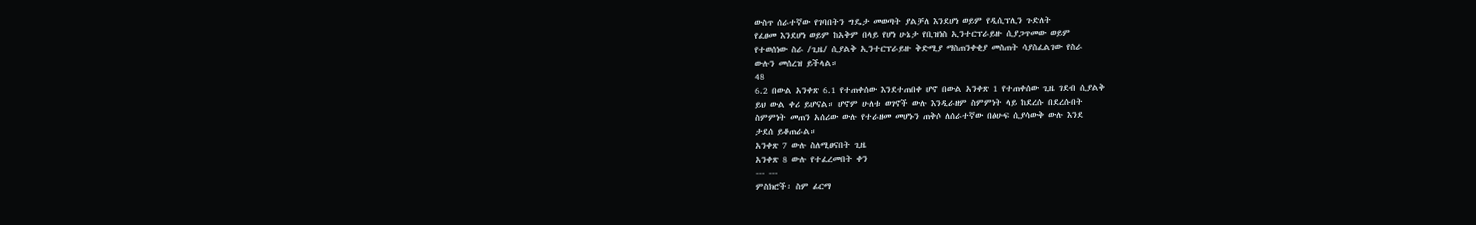ውስጥ ሰራተኛው የገባበትን ግዴታ መወጣት ያልቻለ እንደሆነ ወይም የዲሲፕሊን ጉድለት
የፈፀመ እንደሆነ ወይም ከአቅም በላይ የሆነ ሁኔታ የቢዝነስ ኢንተርፕራይዙ ሲያጋጥመው ወይም
የተወሰነው ስራ /ጊዜ/ ሲያልቅ ኢንተርፕራይዙ ቅድሚያ ማስጠንቀቂያ መስጠት ሳያስፈልገው የስራ
ውሉን መሰረዝ ይችላል።
48
6.2 በውል አንቀጽ 6.1 የተጠቀሰው እንደተጠበቀ ሆኖ በውል አንቀጽ 1 የተጠቀሰው ጊዜ ገደብ ሲያልቅ
ይህ ውል ቀሪ ይሆናል። ሆኖም ሁለቱ ወገኖች ውሉ እንዲራዘም ስምምነት ላይ ከደረሱ በደረሱበት
ስምምነት መጠን አሰሪው ውሉ የተራዘመ መሆኑን ጠቅሶ ለሰራተኛው በፅሁፍ ሲያሳውቅ ውሉ እንደ
ታደሰ ይቆጠራል።
አንቀጽ 7 ውሉ ስለሚፀናበት ጊዜ
አንቀጽ 8 ውሉ የተፈረመበት ቀን
--- ---
ምስክሮች፡ ስም ፊርማ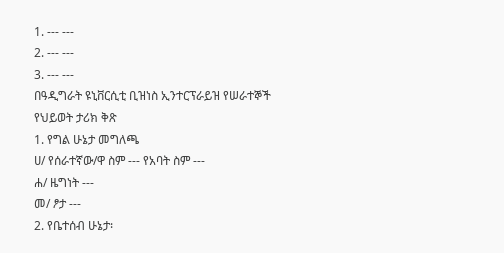1. --- ---
2. --- ---
3. --- ---
በዓዲግራት ዩኒቨርሲቲ ቢዝነስ ኢንተርፕራይዝ የሠራተኞች
የህይወት ታሪክ ቅጽ
1. የግል ሁኔታ መግለጫ
ሀ/ የሰራተኛው/ዋ ስም --- የአባት ስም ---
ሐ/ ዜግነት ---
መ/ ፆታ ---
2. የቤተሰብ ሁኔታ፡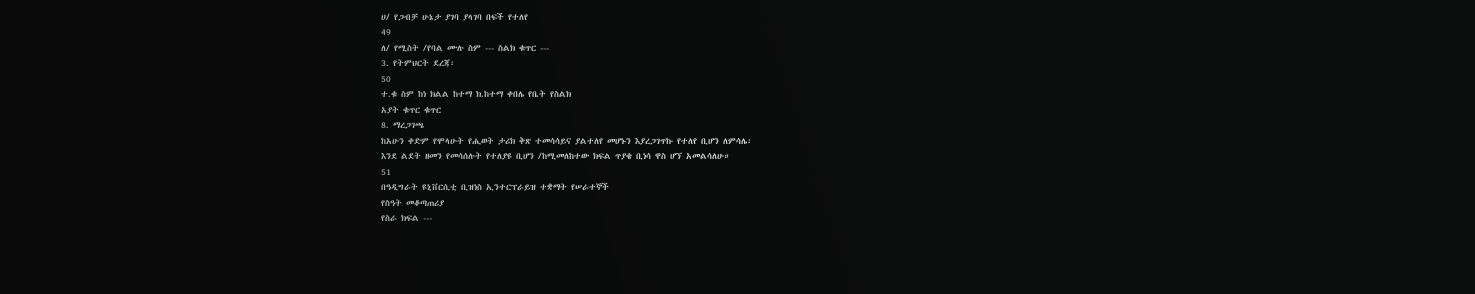ሀ/ የጋብቻ ሁኔታ ያገባ ያላገባ በፍች የተለየ
49
ለ/ የሚስት /የባል ሙሉ ስም --- ስልክ ቁጥር ---
3. የትምህርት ደረጃ፡
50
ተ.ቁ ስም ከነ ክልል ከተማ ክ.ከተማ ቀበሌ የቤት የስልክ
አያት ቁጥር ቁጥር
8. ማረጋገጫ
ከአሁን ቀድም የሞላሁት የሒወት ታሪክ ቅጽ ተመሳሳይና ያልተለየ መሆኑን እያረጋገጥኩ የተለየ ቢሆን ለምሳሌ፡
እንደ ልደት ዘመን የመሳሰሉት የተለያዩ ቢሆን /ከሚመለከተው ክፍል ጥያቄ ቢነሳ ዋስ ሆኘ አመልሳለሁ።
51
በዓዲግራት ዩኒቨርሲቲ ቢዝነስ ኢንተርፕራይዝ ተቋማት የሠራተኞች
የስዓት መቆጣጠሪያ
የስራ ክፍል ---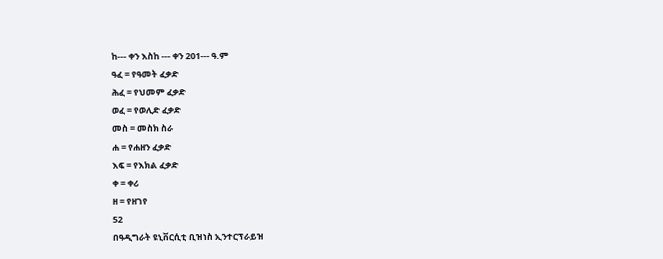ከ--- ቀን እስከ --- ቀን 201--- ዓ.ም
ዓፈ = የዓመት ፈቃድ
ሕፈ = የህመም ፈቃድ
ወፈ = የወሊድ ፈቃድ
መስ = መስክ ስራ
ሐ = የሐዘን ፈቃድ
እፍ = የእክል ፈቃድ
ቀ = ቀሪ
ዘ = የዘገየ
52
በዓዲግራት ዩኒቨርሲቲ ቢዝነስ ኢንተርፕራይዝ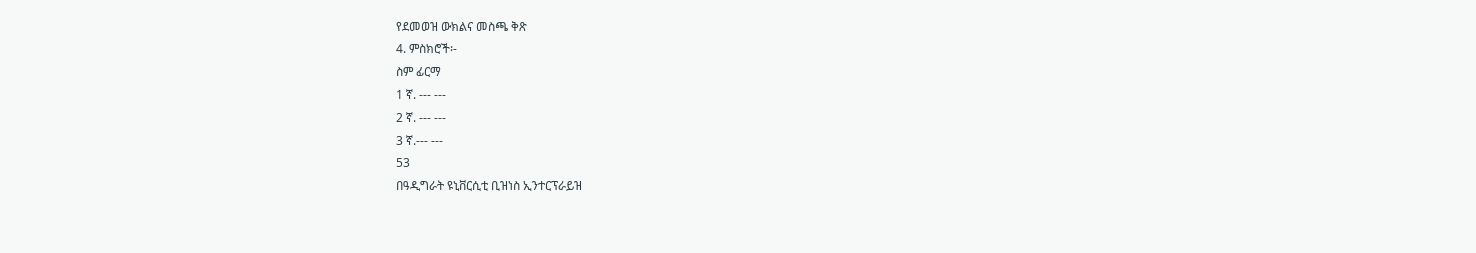የደመወዝ ውክልና መስጫ ቅጽ
4. ምስክሮች፡-
ስም ፊርማ
1 ኛ. --- ---
2 ኛ. --- ---
3 ኛ.--- ---
53
በዓዲግራት ዩኒቨርሲቲ ቢዝነስ ኢንተርፕራይዝ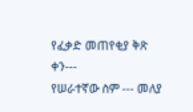የፈቃድ መጠየቂያ ቅጽ
ቀን---
የሠራተኛው ስም --- መለያ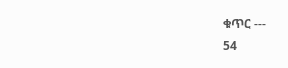ቁጥር ---
54